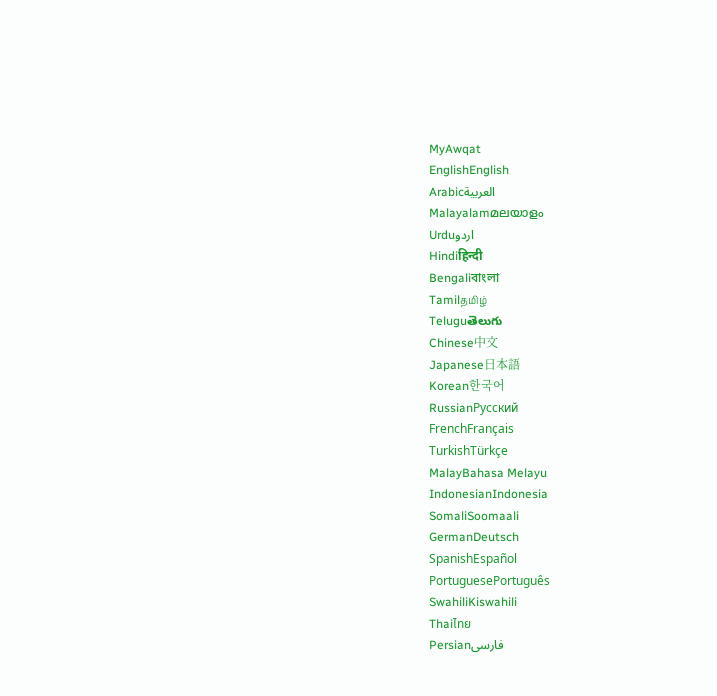MyAwqat
EnglishEnglish
Arabicالعربية
Malayalamമലയാളം
Urduاردو
Hindiहिन्दी
Bengaliবাংলা
Tamilதமிழ்
Teluguతెలుగు
Chinese中文
Japanese日本語
Korean한국어
RussianРусский
FrenchFrançais
TurkishTürkçe
MalayBahasa Melayu
IndonesianIndonesia
SomaliSoomaali
GermanDeutsch
SpanishEspañol
PortuguesePortuguês
SwahiliKiswahili
Thaiไทย
Persianفارسی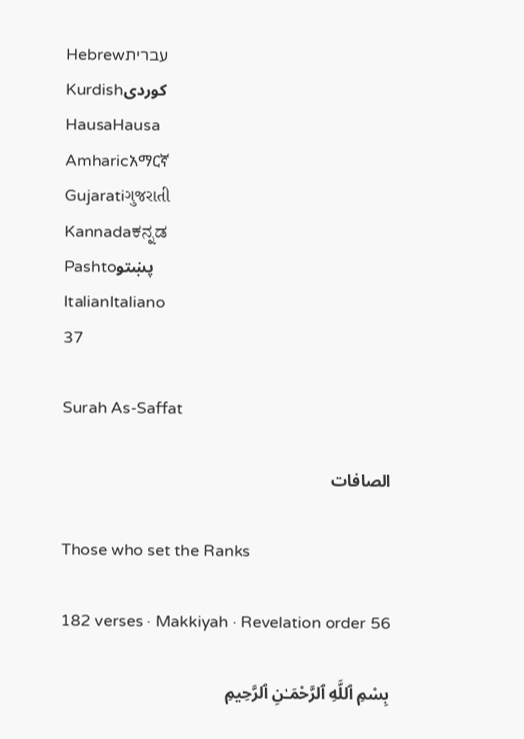Hebrewעברית
Kurdishکوردی
HausaHausa
Amharicአማርኛ
Gujaratiગુજરાતી
Kannadaಕನ್ನಡ
Pashtoپښتو
ItalianItaliano
37

Surah As-Saffat

الصافات

Those who set the Ranks

182 verses · Makkiyah · Revelation order 56

بِسْمِ ٱللَّهِ ٱلرَّحْمَـٰنِ ٱلرَّحِيمِ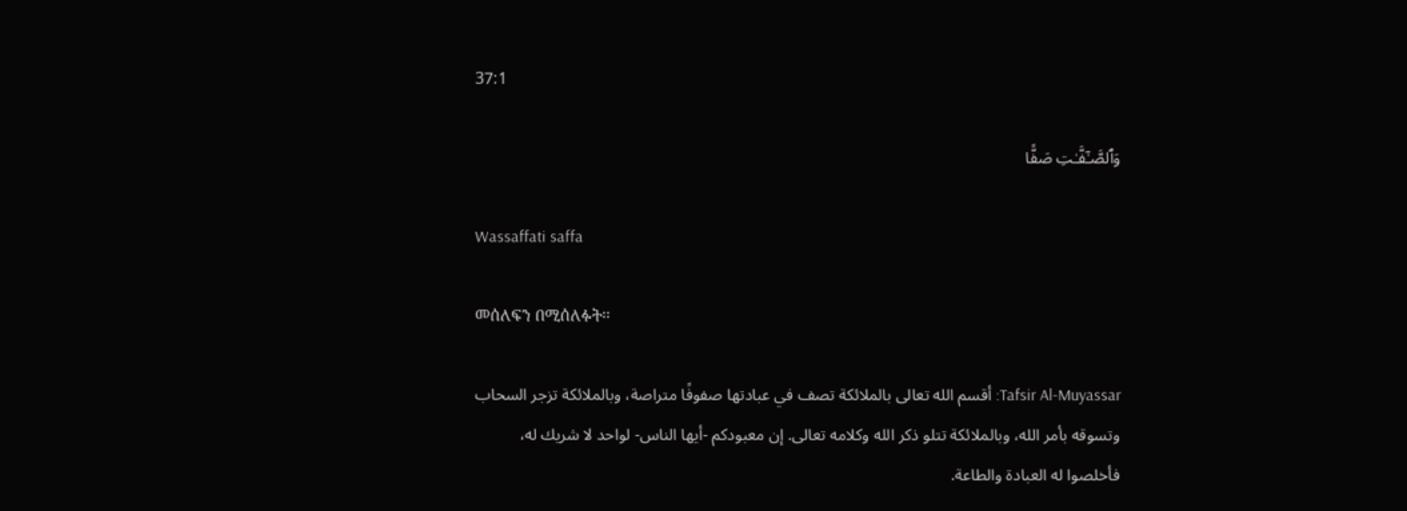37:1

وَٱلصَّـٰٓفَّـٰتِ صَفًّا

Wassaffati saffa

መሰለፍን በሚሰለፉት፡፡

Tafsir Al-Muyassar: أقسم الله تعالى بالملائكة تصف في عبادتها صفوفًا متراصة، وبالملائكة تزجر السحاب وتسوقه بأمر الله، وبالملائكة تتلو ذكر الله وكلامه تعالى. إن معبودكم -أيها الناس- لواحد لا شريك له، فأخلصوا له العبادة والطاعة.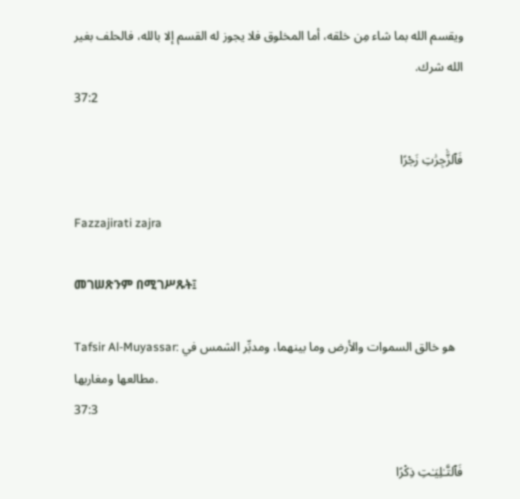ويقسم الله بما شاء مِن خلقه، أما المخلوق فلا يجوز له القسم إلا بالله، فالحلف بغير الله شرك.
37:2

فَٱلزَّٰجِرَٰتِ زَجْرًا

Fazzajirati zajra

መገሠጽንም በሚገሥጹት፤

Tafsir Al-Muyassar: هو خالق السموات والأرض وما بينهما، ومدبِّر الشمس في مطالعها ومغاربها.
37:3

فَٱلتَّـٰلِيَـٰتِ ذِكْرًا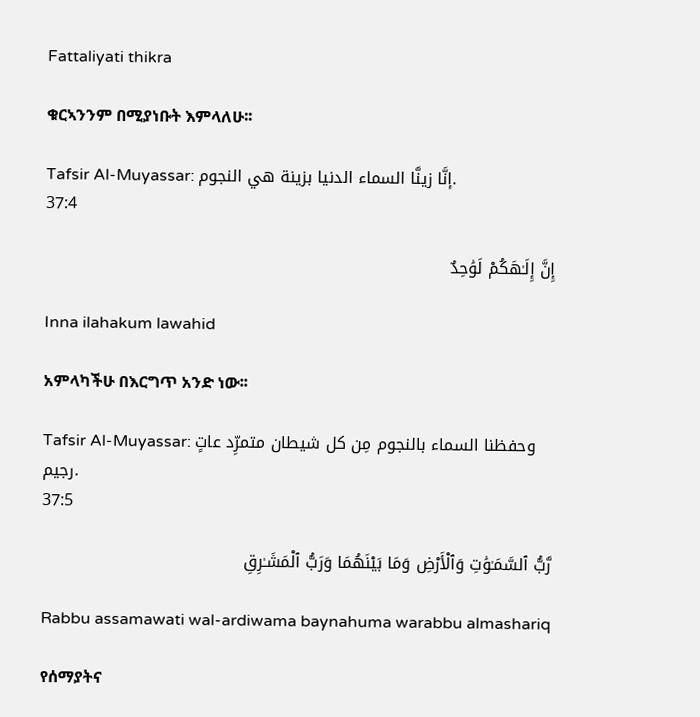Fattaliyati thikra

ቁርኣንንም በሚያነቡት እምላለሁ፡፡

Tafsir Al-Muyassar: إنَّا زينَّا السماء الدنيا بزينة هي النجوم.
37:4

إِنَّ إِلَـٰهَكُمْ لَوَٰحِدٌ

Inna ilahakum lawahid

አምላካችሁ በእርግጥ አንድ ነው፡፡

Tafsir Al-Muyassar: وحفظنا السماء بالنجوم مِن كل شيطان متمرِّد عاتٍ رجيم.
37:5

رَّبُّ ٱلسَّمَـٰوَٰتِ وَٱلْأَرْضِ وَمَا بَيْنَهُمَا وَرَبُّ ٱلْمَشَـٰرِقِ

Rabbu assamawati wal-ardiwama baynahuma warabbu almashariq

የሰማያትና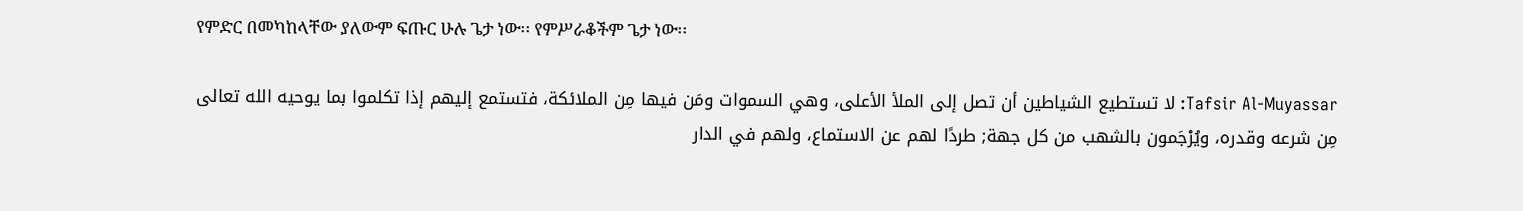የምድር በመካከላቸው ያለውም ፍጡር ሁሉ ጌታ ነው፡፡ የምሥራቆችም ጌታ ነው፡፡

Tafsir Al-Muyassar: لا تستطيع الشياطين أن تصل إلى الملأ الأعلى، وهي السموات ومَن فيها مِن الملائكة، فتستمع إليهم إذا تكلموا بما يوحيه الله تعالى مِن شرعه وقدره، ويُرْجَمون بالشهب من كل جهة; طردًا لهم عن الاستماع، ولهم في الدار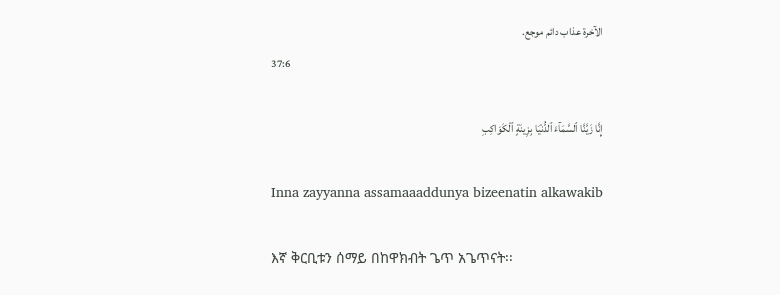الآخرة عذاب دائم موجع.
37:6

إِنَّا زَيَّنَّا ٱلسَّمَآءَ ٱلدُّنْيَا بِزِينَةٍ ٱلْكَوَاكِبِ

Inna zayyanna assamaaaddunya bizeenatin alkawakib

እኛ ቅርቢቱን ሰማይ በከዋክብት ጌጥ አጌጥናት፡፡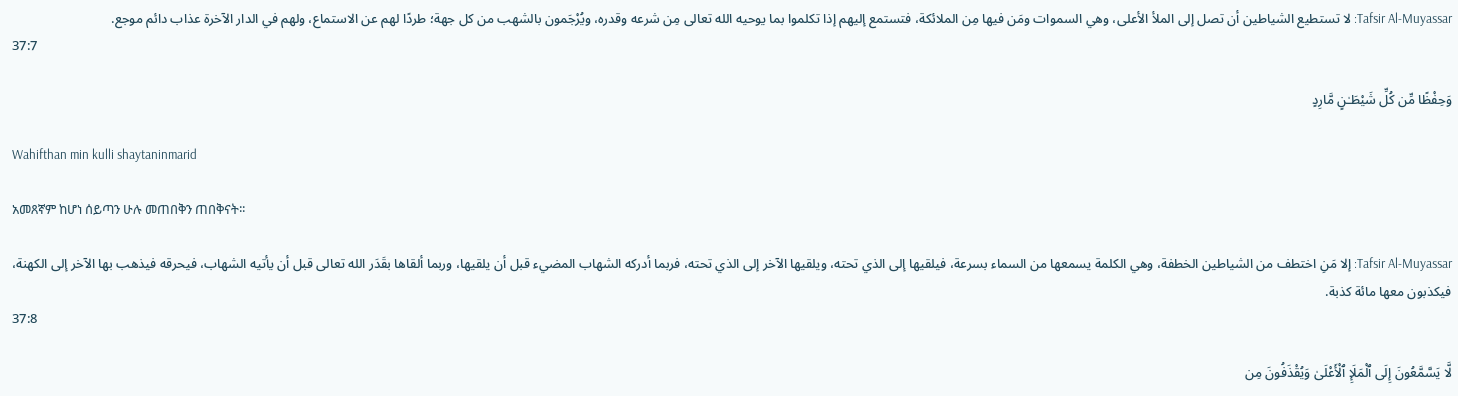Tafsir Al-Muyassar: لا تستطيع الشياطين أن تصل إلى الملأ الأعلى، وهي السموات ومَن فيها مِن الملائكة، فتستمع إليهم إذا تكلموا بما يوحيه الله تعالى مِن شرعه وقدره، ويُرْجَمون بالشهب من كل جهة؛ طردًا لهم عن الاستماع، ولهم في الدار الآخرة عذاب دائم موجع.
37:7

وَحِفْظًا مِّن كُلِّ شَيْطَـٰنٍ مَّارِدٍ

Wahifthan min kulli shaytaninmarid

አመጸኛም ከሆነ ሰይጣን ሁሉ መጠበቅን ጠበቅናት፡፡

Tafsir Al-Muyassar: إلا مَنِ اختطف من الشياطين الخطفة، وهي الكلمة يسمعها من السماء بسرعة، فيلقيها إلى الذي تحته، ويلقيها الآخر إلى الذي تحته، فربما أدركه الشهاب المضيء قبل أن يلقيها، وربما ألقاها بقَدَر الله تعالى قبل أن يأتيه الشهاب، فيحرقه فيذهب بها الآخر إلى الكهنة، فيكذبون معها مائة كذبة.
37:8

لَّا يَسَّمَّعُونَ إِلَى ٱلْمَلَإِ ٱلْأَعْلَىٰ وَيُقْذَفُونَ مِن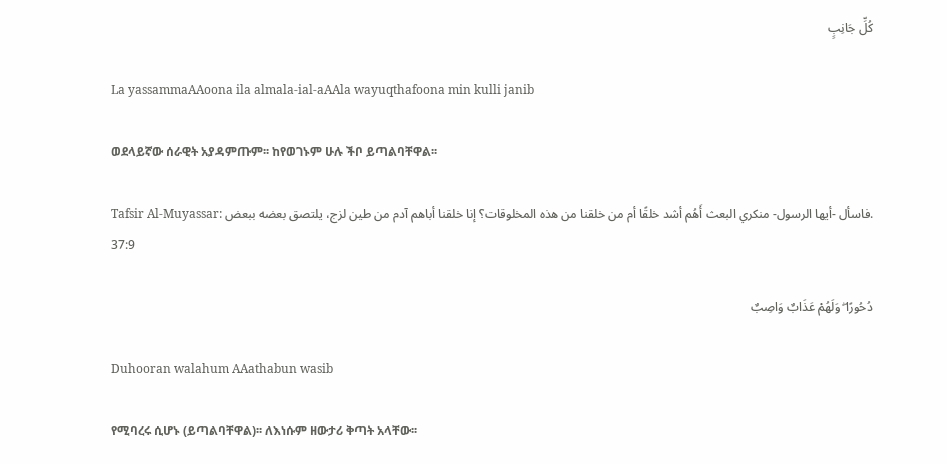كُلِّ جَانِبٍ

La yassammaAAoona ila almala-ial-aAAla wayuqthafoona min kulli janib

ወደላይኛው ሰራዊት አያዳምጡም፡፡ ከየወገኑም ሁሉ ችቦ ይጣልባቸዋል፡፡

Tafsir Al-Muyassar: فاسأل -أيها الرسول- منكري البعث أَهُم أشد خلقًا أم من خلقنا من هذه المخلوقات؟ إنا خلقنا أباهم آدم من طين لزج، يلتصق بعضه ببعض.
37:9

دُحُورًا ۖ وَلَهُمْ عَذَابٌ وَاصِبٌ

Duhooran walahum AAathabun wasib

የሚባረሩ ሲሆኑ (ይጣልባቸዋል)፡፡ ለእነሱም ዘውታሪ ቅጣት አላቸው፡፡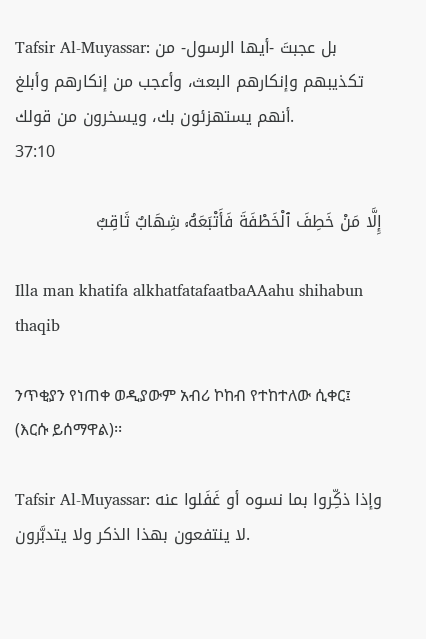Tafsir Al-Muyassar: بل عجبتَ -أيها الرسول- من تكذيبهم وإنكارهم البعث، وأعجب من إنكارهم وأبلغ أنهم يستهزئون بك، ويسخرون من قولك.
37:10

إِلَّا مَنْ خَطِفَ ٱلْخَطْفَةَ فَأَتْبَعَهُۥ شِهَابٌ ثَاقِبٌ

Illa man khatifa alkhatfatafaatbaAAahu shihabun thaqib

ንጥቂያን የነጠቀ ወዲያውም አብሪ ኮከብ የተከተለው ሲቀር፤ (እርሱ ይሰማዋል)፡፡

Tafsir Al-Muyassar: وإذا ذكِّروا بما نسوه أو غَفَلوا عنه لا ينتفعون بهذا الذكر ولا يتدبَّرون.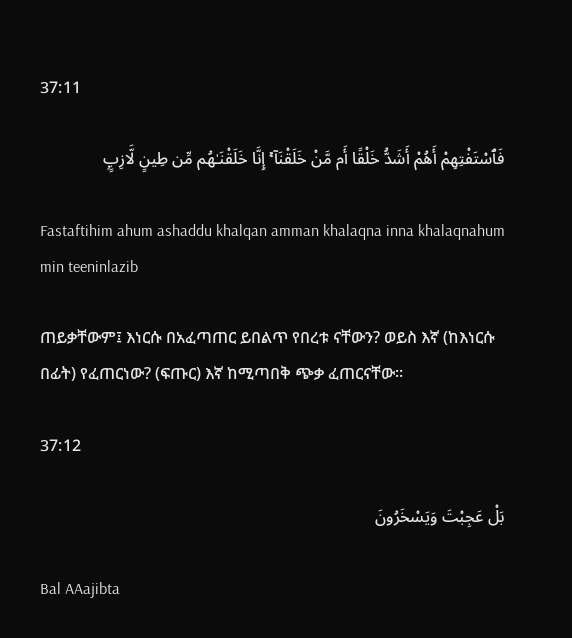37:11

فَٱسْتَفْتِهِمْ أَهُمْ أَشَدُّ خَلْقًا أَم مَّنْ خَلَقْنَآ ۚ إِنَّا خَلَقْنَـٰهُم مِّن طِينٍ لَّازِبٍۭ

Fastaftihim ahum ashaddu khalqan amman khalaqna inna khalaqnahum min teeninlazib

ጠይቃቸውም፤ እነርሱ በአፈጣጠር ይበልጥ የበረቱ ናቸውን? ወይስ እኛ (ከእነርሱ በፊት) የፈጠርነው? (ፍጡር) እኛ ከሚጣበቅ ጭቃ ፈጠርናቸው፡፡

37:12

بَلْ عَجِبْتَ وَيَسْخَرُونَ

Bal AAajibta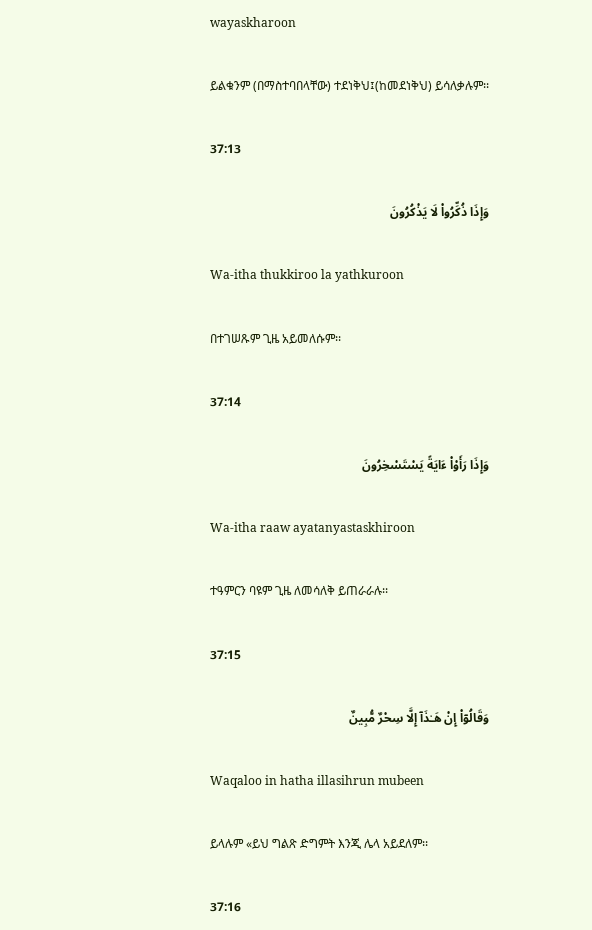wayaskharoon

ይልቁንም (በማስተባበላቸው) ተደነቅህ፤(ከመደነቅህ) ይሳለቃሉም፡፡

37:13

وَإِذَا ذُكِّرُوا۟ لَا يَذْكُرُونَ

Wa-itha thukkiroo la yathkuroon

በተገሠጹም ጊዜ አይመለሱም፡፡

37:14

وَإِذَا رَأَوْا۟ ءَايَةً يَسْتَسْخِرُونَ

Wa-itha raaw ayatanyastaskhiroon

ተዓምርን ባዩም ጊዜ ለመሳለቅ ይጠራራሉ፡፡

37:15

وَقَالُوٓا۟ إِنْ هَـٰذَآ إِلَّا سِحْرٌ مُّبِينٌ

Waqaloo in hatha illasihrun mubeen

ይላሉም «ይህ ግልጽ ድግምት እንጂ ሌላ አይደለም፡፡

37:16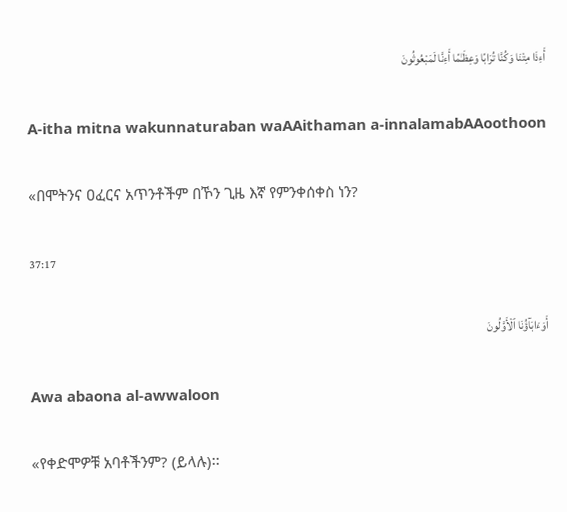أَءِذَا مِتْنَا وَكُنَّا تُرَابًا وَعِظَـٰمًا أَءِنَّا لَمَبْعُوثُونَ

A-itha mitna wakunnaturaban waAAithaman a-innalamabAAoothoon

«በሞትንና ዐፈርና አጥንቶችም በኾን ጊዜ እኛ የምንቀሰቀስ ነን?

37:17

أَوَءَابَآؤُنَا ٱلْأَوَّلُونَ

Awa abaona al-awwaloon

«የቀድሞዎቹ አባቶችንም? (ይላሉ)፡፡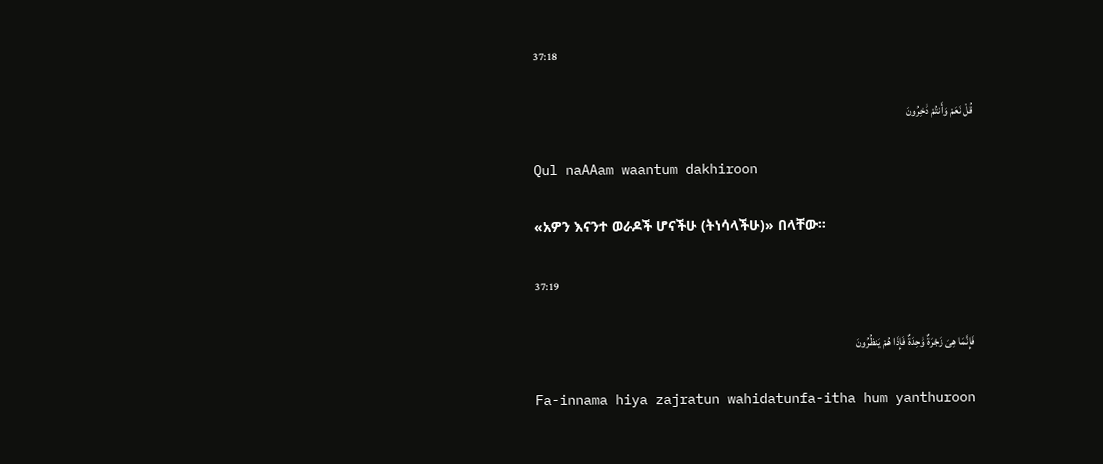37:18

قُلْ نَعَمْ وَأَنتُمْ دَٰخِرُونَ

Qul naAAam waantum dakhiroon

«አዎን እናንተ ወራዶች ሆናችሁ (ትነሳላችሁ)» በላቸው፡፡

37:19

فَإِنَّمَا هِىَ زَجْرَةٌ وَٰحِدَةٌ فَإِذَا هُمْ يَنظُرُونَ

Fa-innama hiya zajratun wahidatunfa-itha hum yanthuroon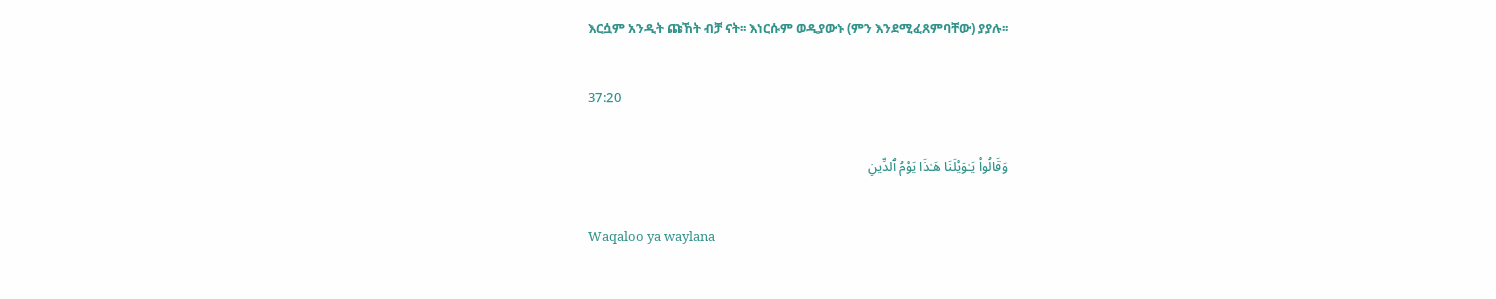እርሷም አንዲት ጩኸት ብቻ ናት፡፡ እነርሱም ወዲያውኑ (ምን እንደሚፈጸምባቸው) ያያሉ፡፡

37:20

وَقَالُوا۟ يَـٰوَيْلَنَا هَـٰذَا يَوْمُ ٱلدِّينِ

Waqaloo ya waylana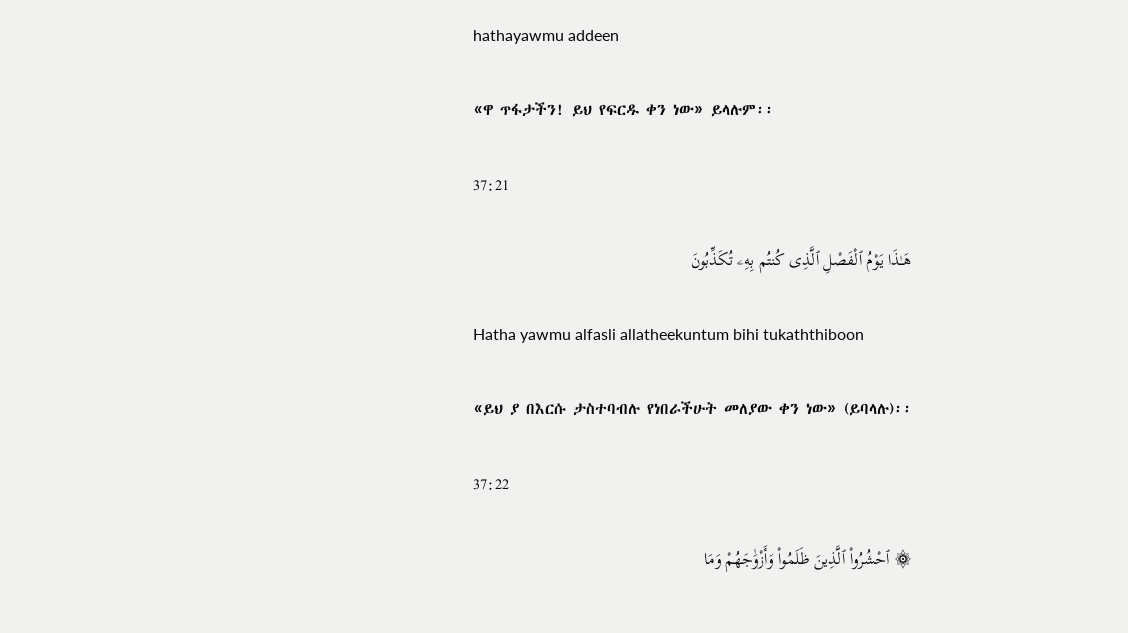hathayawmu addeen

«ዋ ጥፋታችን! ይህ የፍርዱ ቀን ነው» ይላሉም፡፡

37:21

هَـٰذَا يَوْمُ ٱلْفَصْلِ ٱلَّذِى كُنتُم بِهِۦ تُكَذِّبُونَ

Hatha yawmu alfasli allatheekuntum bihi tukaththiboon

«ይህ ያ በእርሱ ታስተባብሉ የነበራችሁት መለያው ቀን ነው» (ይባላሉ)፡፡

37:22

۞ ٱحْشُرُوا۟ ٱلَّذِينَ ظَلَمُوا۟ وَأَزْوَٰجَهُمْ وَمَا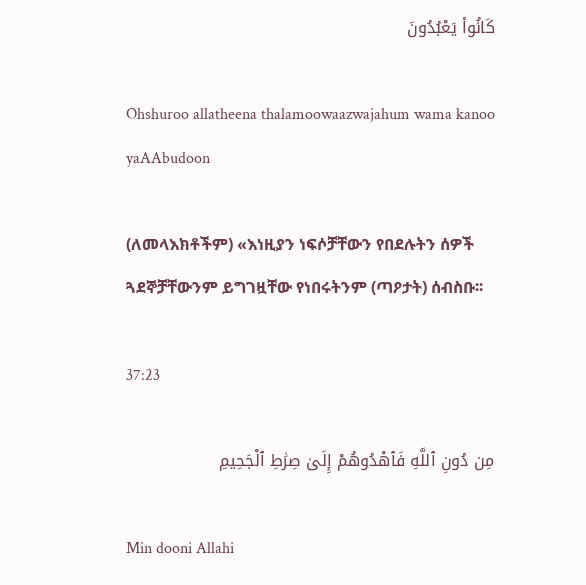كَانُوا۟ يَعْبُدُونَ

Ohshuroo allatheena thalamoowaazwajahum wama kanoo yaAAbudoon

(ለመላእክቶችም) «እነዚያን ነፍሶቻቸውን የበደሉትን ሰዎች ጓደኞቻቸውንም ይግገዟቸው የነበሩትንም (ጣዖታት) ሰብስቡ፡፡

37:23

مِن دُونِ ٱللَّهِ فَٱهْدُوهُمْ إِلَىٰ صِرَٰطِ ٱلْجَحِيمِ

Min dooni Allahi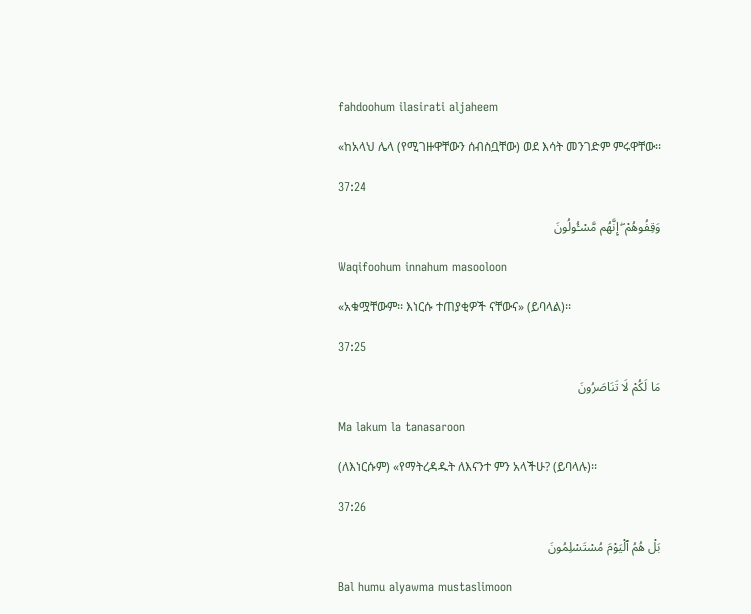fahdoohum ilasirati aljaheem

«ከአላህ ሌላ (የሚገዙዋቸውን ሰብስቧቸው) ወደ እሳት መንገድም ምሩዋቸው፡፡

37:24

وَقِفُوهُمْ ۖ إِنَّهُم مَّسْـُٔولُونَ

Waqifoohum innahum masooloon

«አቁሟቸውም፡፡ እነርሱ ተጠያቂዎች ናቸውና» (ይባላል)፡፡

37:25

مَا لَكُمْ لَا تَنَاصَرُونَ

Ma lakum la tanasaroon

(ለእነርሱም) «የማትረዳዱት ለእናንተ ምን አላችሁ? (ይባላሉ)፡፡

37:26

بَلْ هُمُ ٱلْيَوْمَ مُسْتَسْلِمُونَ

Bal humu alyawma mustaslimoon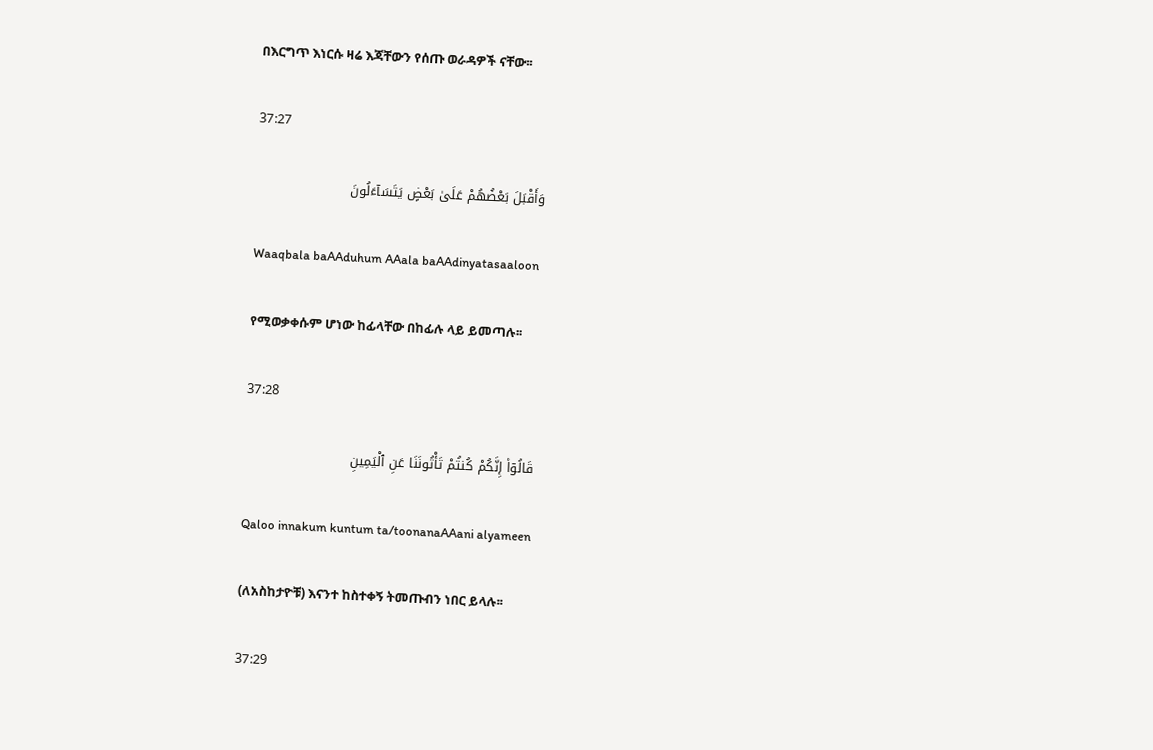በእርግጥ እነርሱ ዛሬ እጃቸውን የሰጡ ወራዳዎች ናቸው፡፡

37:27

وَأَقْبَلَ بَعْضُهُمْ عَلَىٰ بَعْضٍ يَتَسَآءَلُونَ

Waaqbala baAAduhum AAala baAAdinyatasaaloon

የሚወቃቀሱም ሆነው ከፊላቸው በከፊሉ ላይ ይመጣሉ፡፡

37:28

قَالُوٓا۟ إِنَّكُمْ كُنتُمْ تَأْتُونَنَا عَنِ ٱلْيَمِينِ

Qaloo innakum kuntum ta/toonanaAAani alyameen

(ለአስከታዮቹ) እናንተ ከስተቀኝ ትመጡብን ነበር ይላሉ፡፡

37:29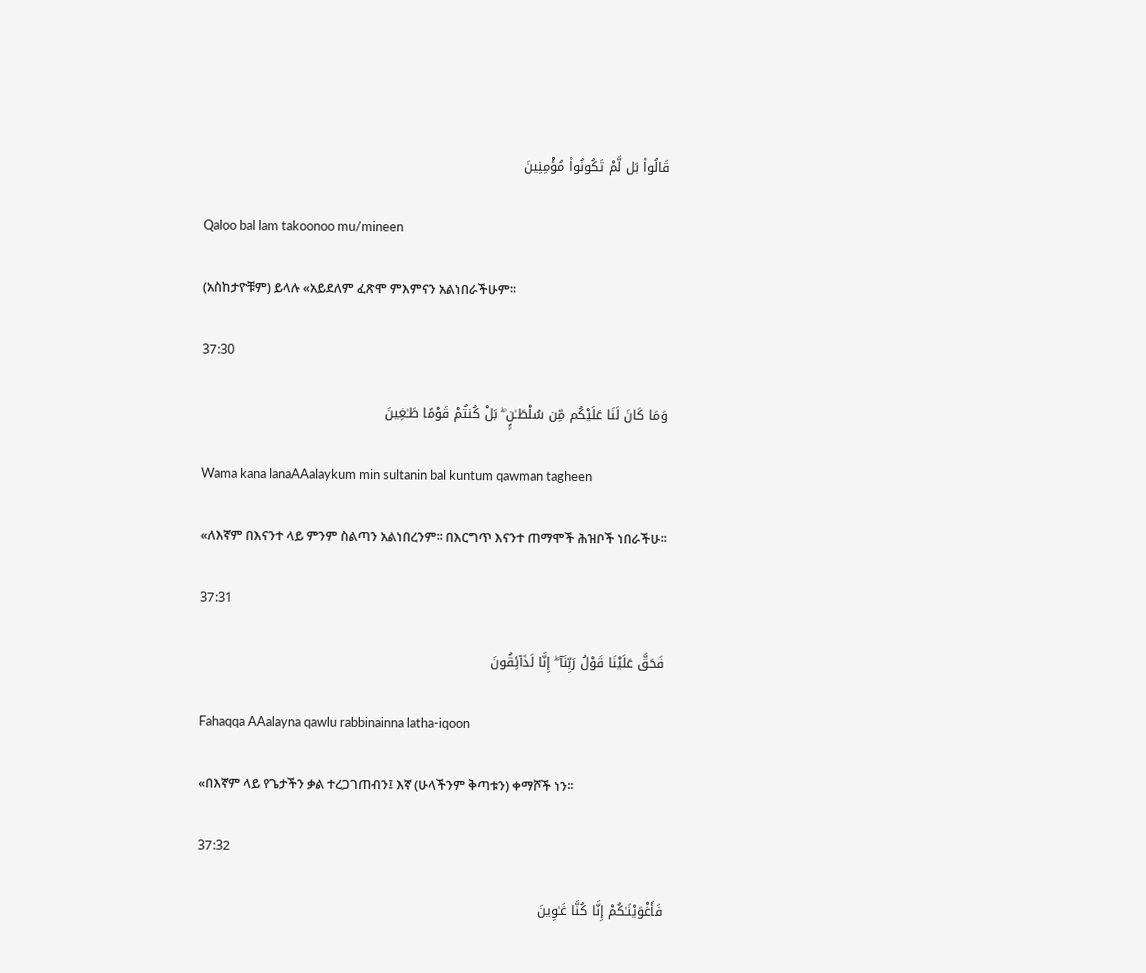قَالُوا۟ بَل لَّمْ تَكُونُوا۟ مُؤْمِنِينَ

Qaloo bal lam takoonoo mu/mineen

(አስከታዮቹም) ይላሉ «አይደለም ፈጽሞ ምእምናን አልነበራችሁም፡፡

37:30

وَمَا كَانَ لَنَا عَلَيْكُم مِّن سُلْطَـٰنٍۭ ۖ بَلْ كُنتُمْ قَوْمًا طَـٰغِينَ

Wama kana lanaAAalaykum min sultanin bal kuntum qawman tagheen

«ለእኛም በእናንተ ላይ ምንም ስልጣን አልነበረንም፡፡ በእርግጥ እናንተ ጠማሞች ሕዝቦች ነበራችሁ፡፡

37:31

فَحَقَّ عَلَيْنَا قَوْلُ رَبِّنَآ ۖ إِنَّا لَذَآئِقُونَ

Fahaqqa AAalayna qawlu rabbinainna latha-iqoon

«በእኛም ላይ የጌታችን ቃል ተረጋገጠብን፤ እኛ (ሁላችንም ቅጣቱን) ቀማሾች ነን፡፡

37:32

فَأَغْوَيْنَـٰكُمْ إِنَّا كُنَّا غَـٰوِينَ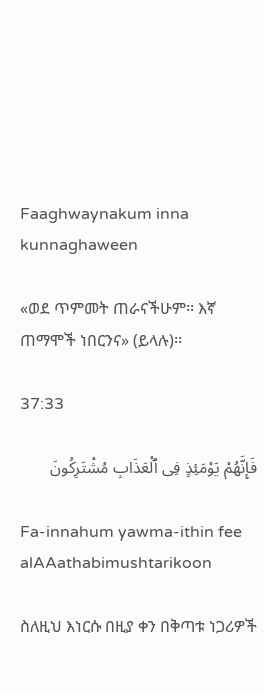Faaghwaynakum inna kunnaghaween

«ወደ ጥምመት ጠራናችሁም፡፡ እኛ ጠማሞች ነበርንና» (ይላሉ)፡፡

37:33

فَإِنَّهُمْ يَوْمَئِذٍ فِى ٱلْعَذَابِ مُشْتَرِكُونَ

Fa-innahum yawma-ithin fee alAAathabimushtarikoon

ስለዚህ እነርሱ በዚያ ቀን በቅጣቱ ነጋሪዎች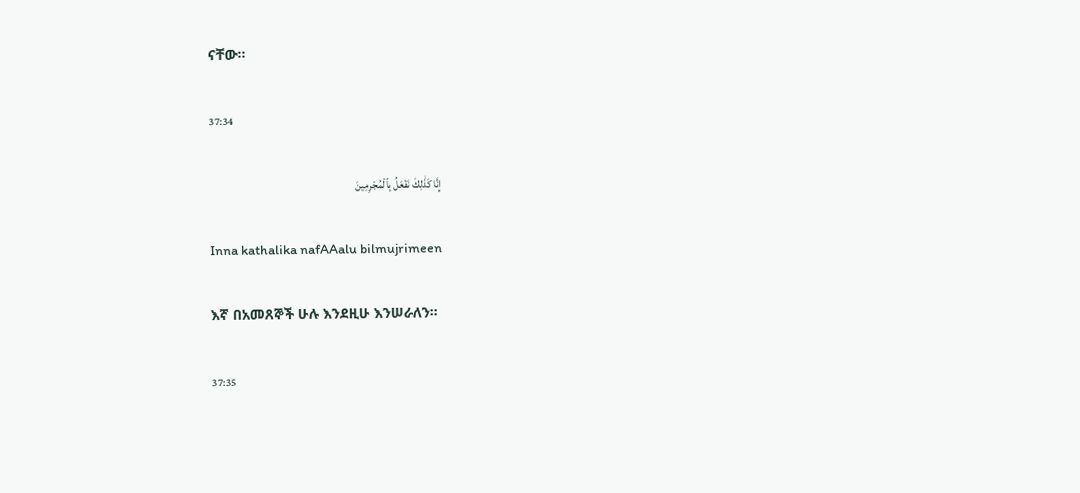ናቸው፡፡

37:34

إِنَّا كَذَٰلِكَ نَفْعَلُ بِٱلْمُجْرِمِينَ

Inna kathalika nafAAalu bilmujrimeen

እኛ በአመጸኞች ሁሉ እንደዚሁ እንሠራለን፡፡

37:35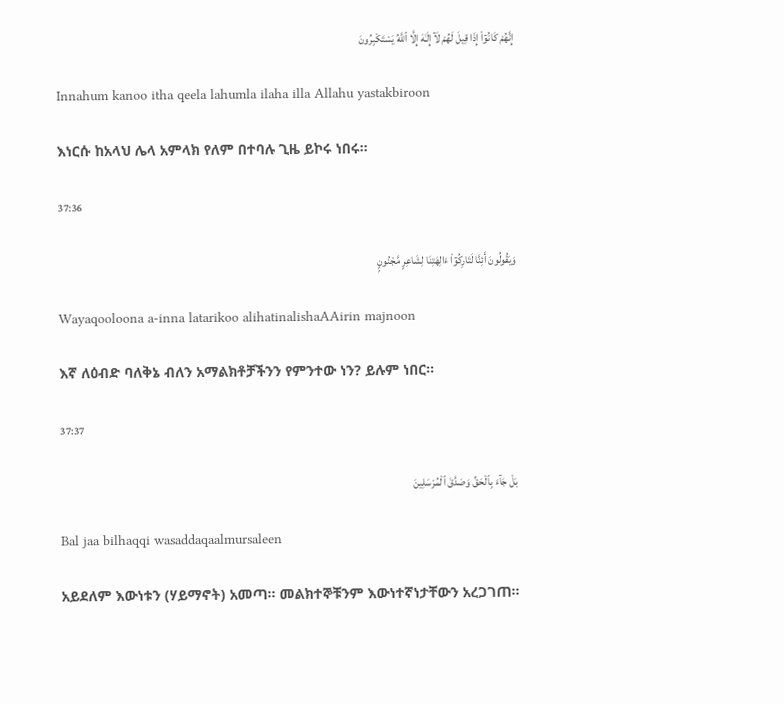إِنَّهُمْ كَانُوٓا۟ إِذَا قِيلَ لَهُمْ لَآ إِلَـٰهَ إِلَّا ٱللَّهُ يَسْتَكْبِرُونَ

Innahum kanoo itha qeela lahumla ilaha illa Allahu yastakbiroon

እነርሱ ከአላህ ሌላ አምላክ የለም በተባሉ ጊዜ ይኮሩ ነበሩ፡፡

37:36

وَيَقُولُونَ أَئِنَّا لَتَارِكُوٓا۟ ءَالِهَتِنَا لِشَاعِرٍ مَّجْنُونٍۭ

Wayaqooloona a-inna latarikoo alihatinalishaAAirin majnoon

እኛ ለዕብድ ባለቅኔ ብለን አማልክቶቻችንን የምንተው ነን? ይሉም ነበር፡፡

37:37

بَلْ جَآءَ بِٱلْحَقِّ وَصَدَّقَ ٱلْمُرْسَلِينَ

Bal jaa bilhaqqi wasaddaqaalmursaleen

አይደለም እውነቱን (ሃይማኖት) አመጣ፡፡ መልክተኞቹንም እውነተኛነታቸውን አረጋገጠ፡፡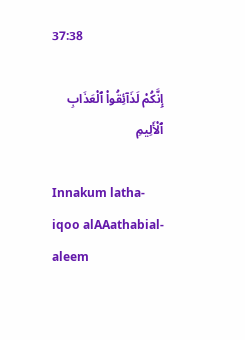37:38

إِنَّكُمْ لَذَآئِقُوا۟ ٱلْعَذَابِ ٱلْأَلِيمِ

Innakum latha-iqoo alAAathabial-aleem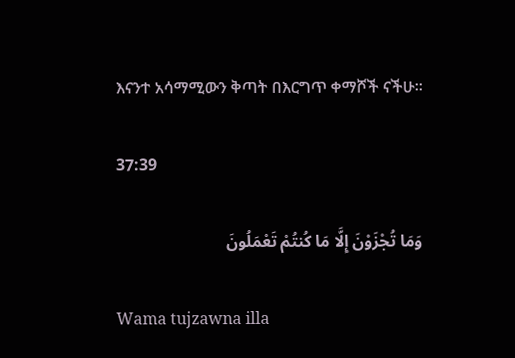እናንተ አሳማሚውን ቅጣት በእርግጥ ቀማሾች ናችሁ፡፡

37:39

وَمَا تُجْزَوْنَ إِلَّا مَا كُنتُمْ تَعْمَلُونَ

Wama tujzawna illa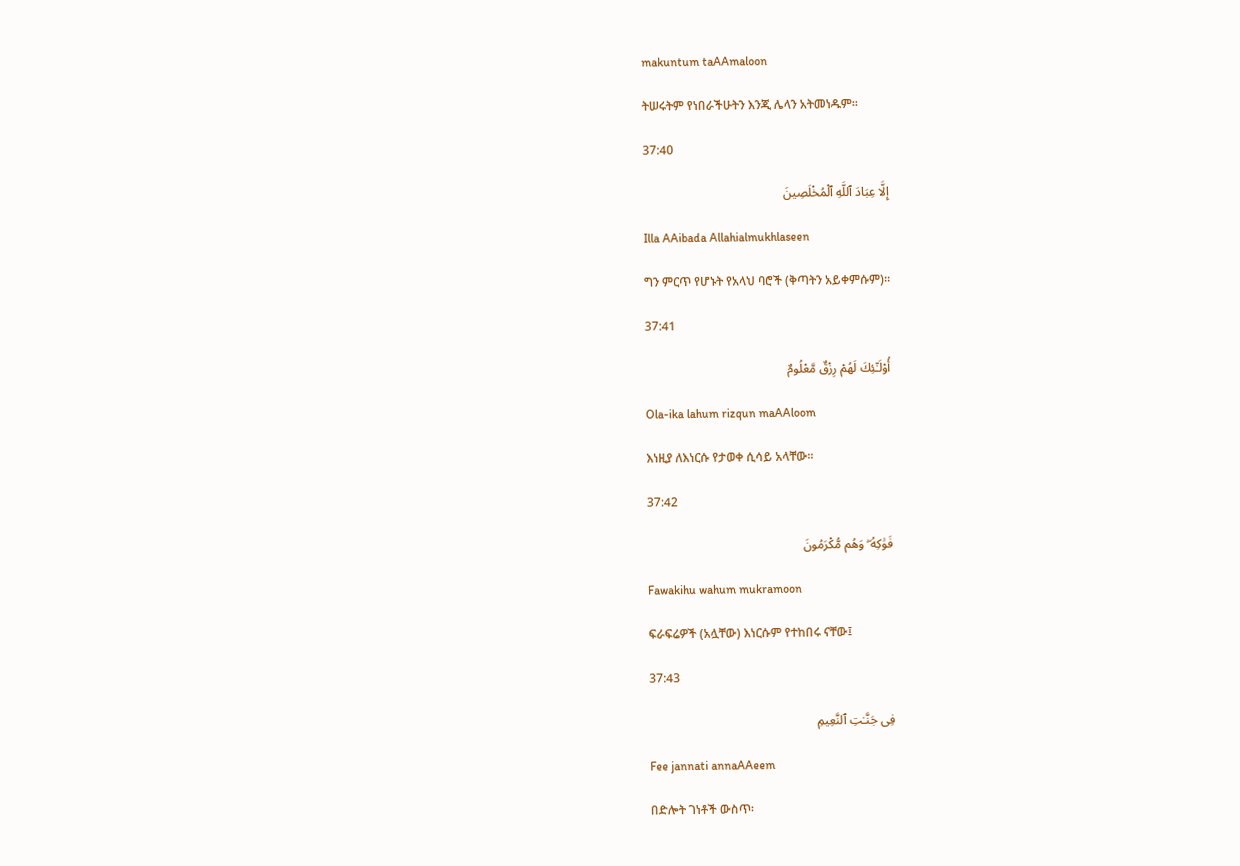makuntum taAAmaloon

ትሠሩትም የነበራችሁትን እንጂ ሌላን አትመነዱም፡፡

37:40

إِلَّا عِبَادَ ٱللَّهِ ٱلْمُخْلَصِينَ

Illa AAibada Allahialmukhlaseen

ግን ምርጥ የሆኑት የአላህ ባሮች (ቅጣትን አይቀምሱም)፡፡

37:41

أُو۟لَـٰٓئِكَ لَهُمْ رِزْقٌ مَّعْلُومٌ

Ola-ika lahum rizqun maAAloom

እነዚያ ለእነርሱ የታወቀ ሲሳይ አላቸው፡፡

37:42

فَوَٰكِهُ ۖ وَهُم مُّكْرَمُونَ

Fawakihu wahum mukramoon

ፍራፍሬዎች (አሏቸው) እነርሱም የተከበሩ ናቸው፤

37:43

فِى جَنَّـٰتِ ٱلنَّعِيمِ

Fee jannati annaAAeem

በድሎት ገነቶች ውስጥ፡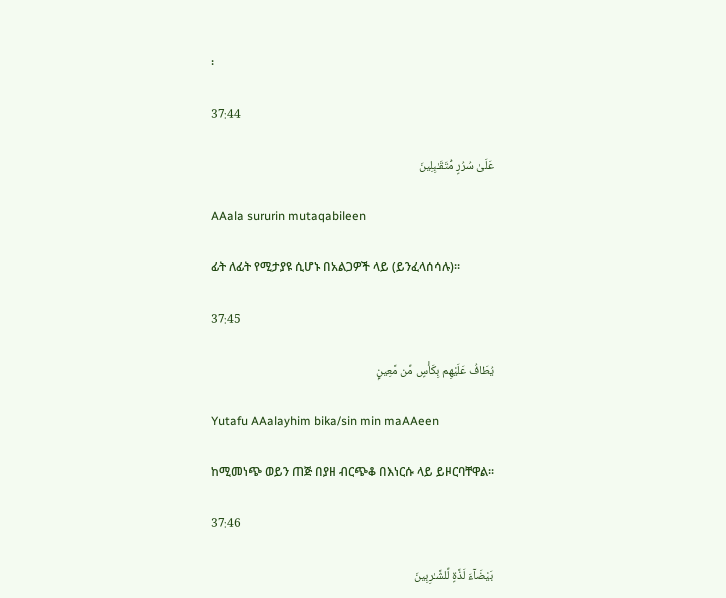፡

37:44

عَلَىٰ سُرُرٍ مُّتَقَـٰبِلِينَ

AAala sururin mutaqabileen

ፊት ለፊት የሚታያዩ ሲሆኑ በአልጋዎች ላይ (ይንፈላሰሳሉ)፡፡

37:45

يُطَافُ عَلَيْهِم بِكَأْسٍ مِّن مَّعِينٍۭ

Yutafu AAalayhim bika/sin min maAAeen

ከሚመነጭ ወይን ጠጅ በያዘ ብርጭቆ በእነርሱ ላይ ይዞርባቸዋል፡፡

37:46

بَيْضَآءَ لَذَّةٍ لِّلشَّـٰرِبِينَ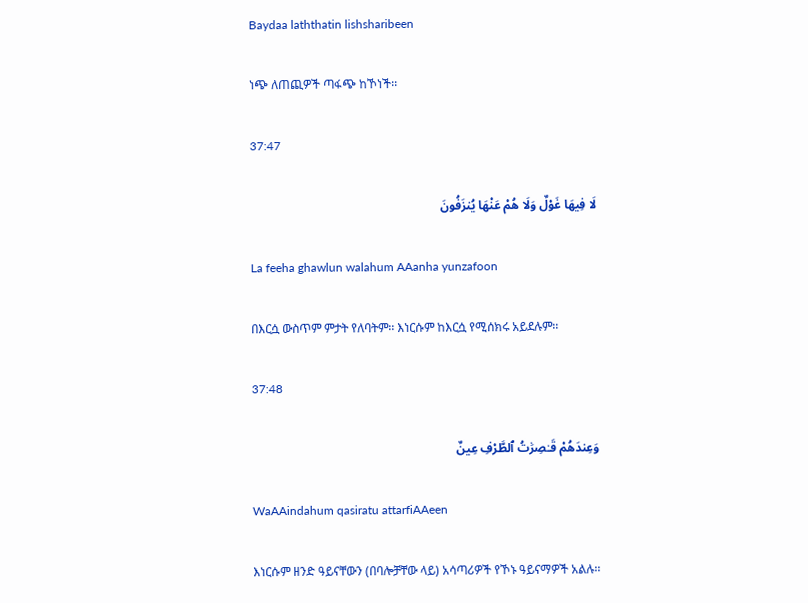Baydaa laththatin lishsharibeen

ነጭ ለጠጪዎች ጣፋጭ ከኾነች፡፡

37:47

لَا فِيهَا غَوْلٌ وَلَا هُمْ عَنْهَا يُنزَفُونَ

La feeha ghawlun walahum AAanha yunzafoon

በእርሷ ውስጥም ምታት የለባትም፡፡ እነርሱም ከእርሷ የሚሰክሩ አይደሉም፡፡

37:48

وَعِندَهُمْ قَـٰصِرَٰتُ ٱلطَّرْفِ عِينٌ

WaAAindahum qasiratu attarfiAAeen

እነርሱም ዘንድ ዓይናቸውን (በባሎቻቸው ላይ) አሳጣሪዎች የኾኑ ዓይናማዎች አልሉ፡፡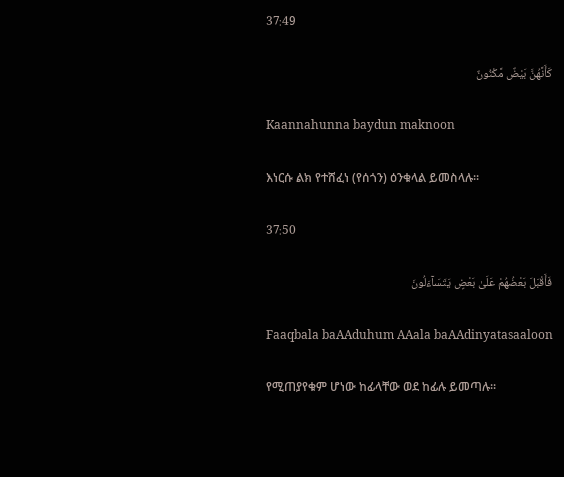37:49

كَأَنَّهُنَّ بَيْضٌ مَّكْنُونٌ

Kaannahunna baydun maknoon

እነርሱ ልክ የተሸፈነ (የሰጎን) ዕንቁላል ይመስላሉ፡፡

37:50

فَأَقْبَلَ بَعْضُهُمْ عَلَىٰ بَعْضٍ يَتَسَآءَلُونَ

Faaqbala baAAduhum AAala baAAdinyatasaaloon

የሚጠያየቁም ሆነው ከፊላቸው ወደ ከፊሉ ይመጣሉ፡፡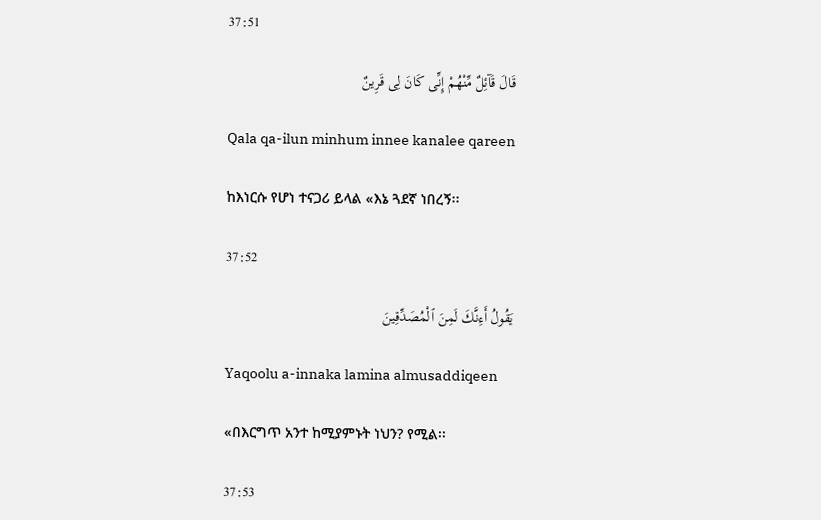37:51

قَالَ قَآئِلٌ مِّنْهُمْ إِنِّى كَانَ لِى قَرِينٌ

Qala qa-ilun minhum innee kanalee qareen

ከእነርሱ የሆነ ተናጋሪ ይላል «እኔ ጓደኛ ነበረኝ፡፡

37:52

يَقُولُ أَءِنَّكَ لَمِنَ ٱلْمُصَدِّقِينَ

Yaqoolu a-innaka lamina almusaddiqeen

«በእርግጥ አንተ ከሚያምኑት ነህን? የሚል፡፡

37:53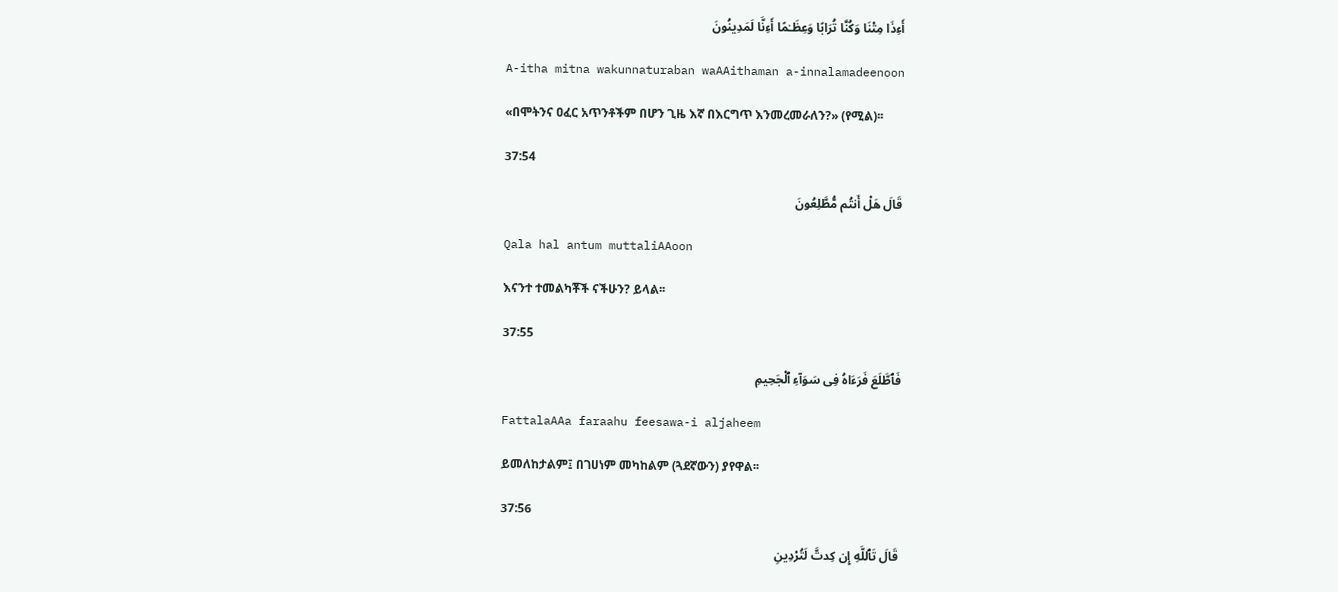أَءِذَا مِتْنَا وَكُنَّا تُرَابًا وَعِظَـٰمًا أَءِنَّا لَمَدِينُونَ

A-itha mitna wakunnaturaban waAAithaman a-innalamadeenoon

«በሞትንና ዐፈር አጥንቶችም በሆን ጊዜ እኛ በእርግጥ እንመረመራለን?» (የሚል)፡፡

37:54

قَالَ هَلْ أَنتُم مُّطَّلِعُونَ

Qala hal antum muttaliAAoon

እናንተ ተመልካቾች ናችሁን? ይላል፡፡

37:55

فَٱطَّلَعَ فَرَءَاهُ فِى سَوَآءِ ٱلْجَحِيمِ

FattalaAAa faraahu feesawa-i aljaheem

ይመለከታልም፤ በገሀነም መካከልም (ጓደኛውን) ያየዋል፡፡

37:56

قَالَ تَٱللَّهِ إِن كِدتَّ لَتُرْدِينِ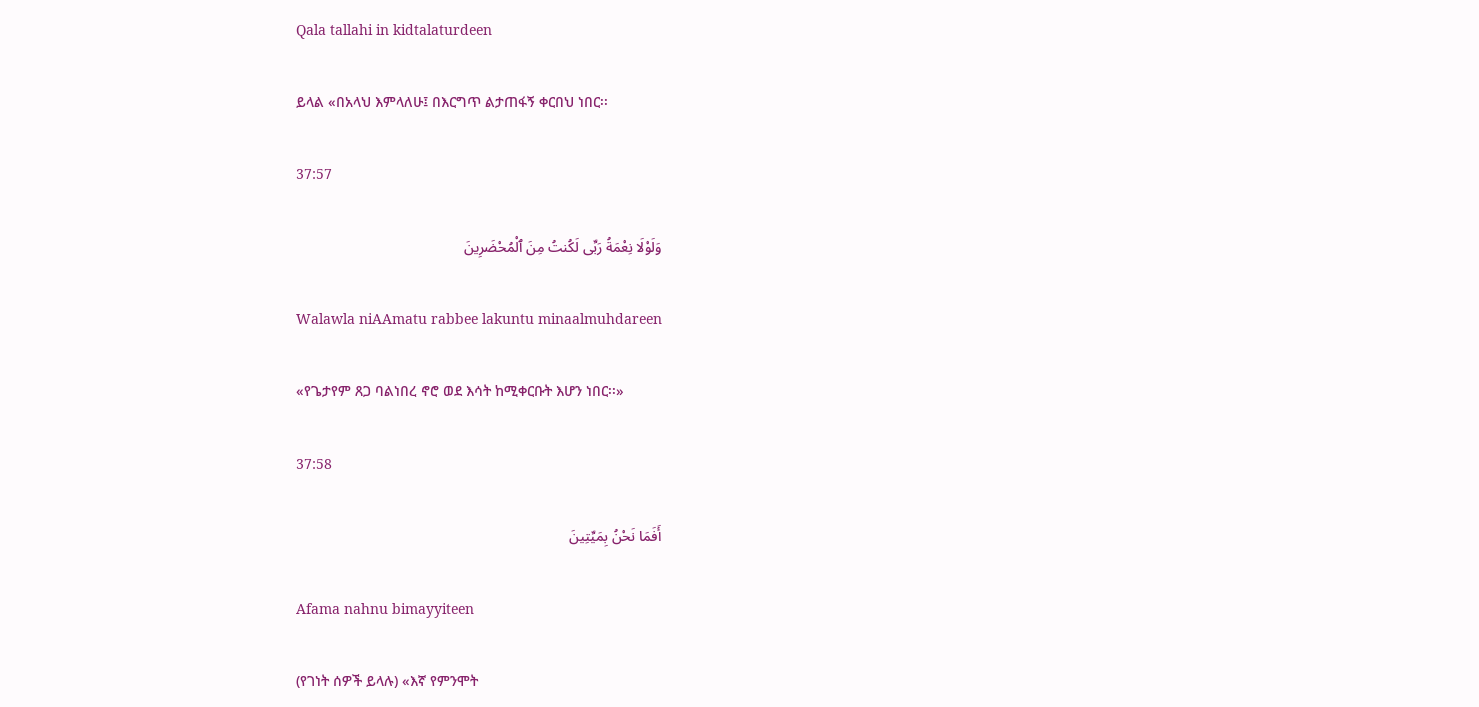Qala tallahi in kidtalaturdeen

ይላል «በአላህ እምላለሁ፤ በእርግጥ ልታጠፋኝ ቀርበህ ነበር፡፡

37:57

وَلَوْلَا نِعْمَةُ رَبِّى لَكُنتُ مِنَ ٱلْمُحْضَرِينَ

Walawla niAAmatu rabbee lakuntu minaalmuhdareen

«የጌታየም ጸጋ ባልነበረ ኖሮ ወደ እሳት ከሚቀርቡት እሆን ነበር፡፡»

37:58

أَفَمَا نَحْنُ بِمَيِّتِينَ

Afama nahnu bimayyiteen

(የገነት ሰዎች ይላሉ) «እኛ የምንሞት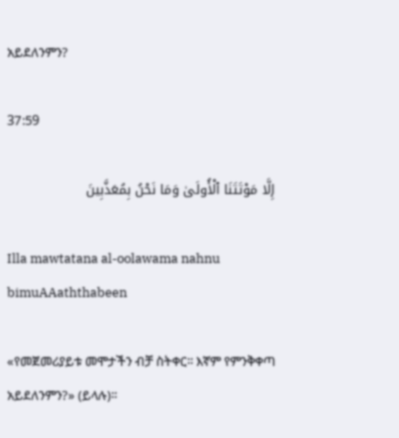አይደለንምን?

37:59

إِلَّا مَوْتَتَنَا ٱلْأُولَىٰ وَمَا نَحْنُ بِمُعَذَّبِينَ

Illa mawtatana al-oolawama nahnu bimuAAaththabeen

«የመጀመሪያይቱ መሞታችን ብቻ ስትቀር፡፡ እኛም የምንቅቀጣ አይደለንምን?» (ይላሉ)፡፡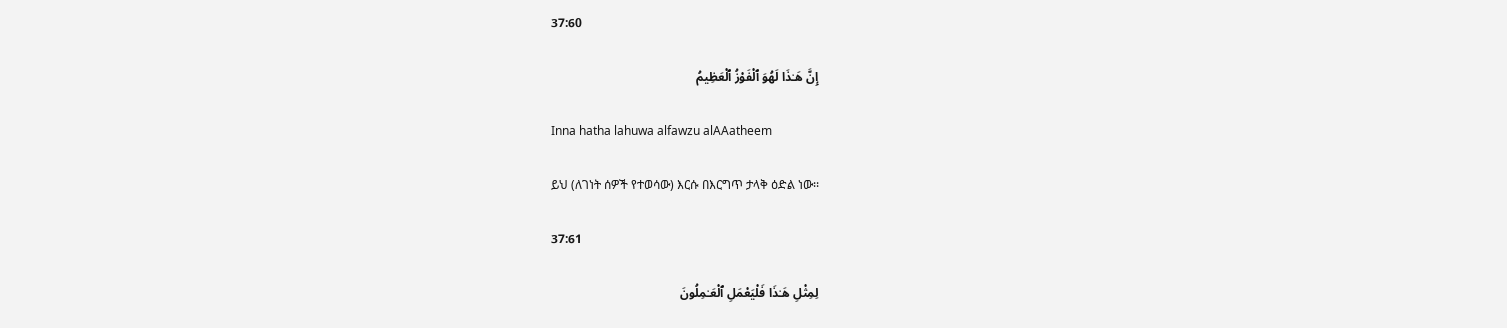37:60

إِنَّ هَـٰذَا لَهُوَ ٱلْفَوْزُ ٱلْعَظِيمُ

Inna hatha lahuwa alfawzu alAAatheem

ይህ (ለገነት ሰዎች የተወሳው) እርሱ በእርግጥ ታላቅ ዕድል ነው፡፡

37:61

لِمِثْلِ هَـٰذَا فَلْيَعْمَلِ ٱلْعَـٰمِلُونَ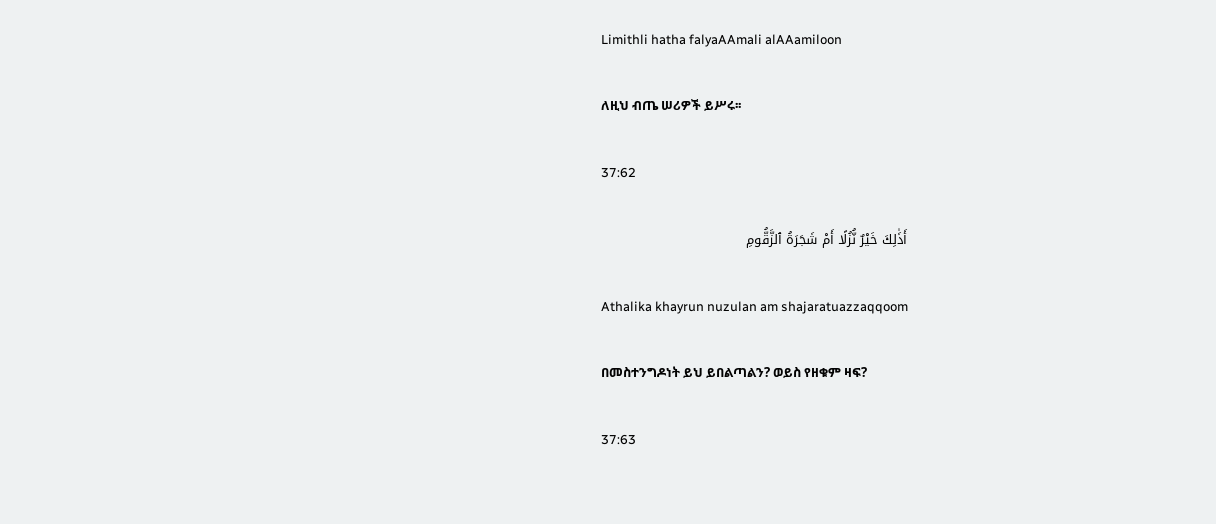Limithli hatha falyaAAmali alAAamiloon

ለዚህ ብጤ ሠሪዎች ይሥሩ፡፡

37:62

أَذَٰلِكَ خَيْرٌ نُّزُلًا أَمْ شَجَرَةُ ٱلزَّقُّومِ

Athalika khayrun nuzulan am shajaratuazzaqqoom

በመስተንግዶነት ይህ ይበልጣልን? ወይስ የዘቁም ዛፍ?

37:63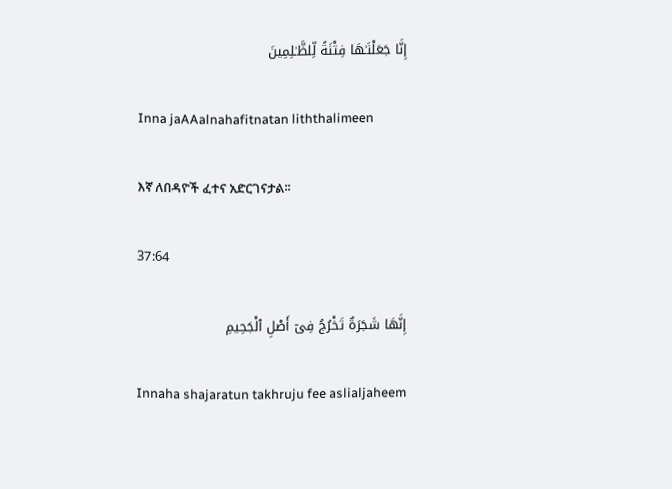إِنَّا جَعَلْنَـٰهَا فِتْنَةً لِّلظَّـٰلِمِينَ

Inna jaAAalnahafitnatan liththalimeen

እኛ ለበዳዮች ፈተና አድርገናታል፡፡

37:64

إِنَّهَا شَجَرَةٌ تَخْرُجُ فِىٓ أَصْلِ ٱلْجَحِيمِ

Innaha shajaratun takhruju fee aslialjaheem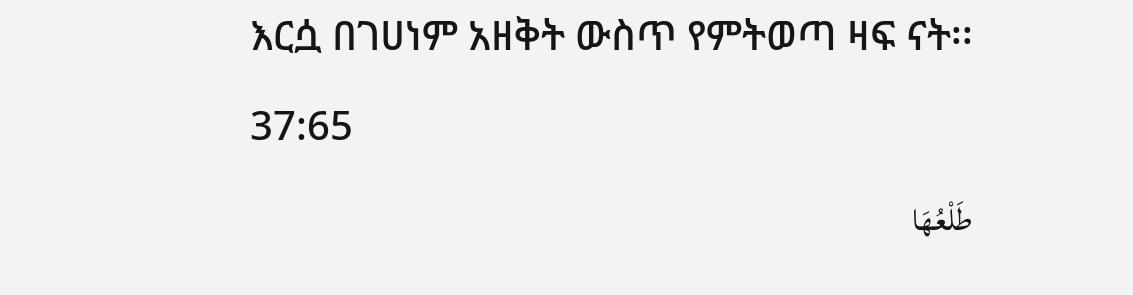እርሷ በገሀነም አዘቅት ውስጥ የምትወጣ ዛፍ ናት፡፡

37:65

طَلْعُهَا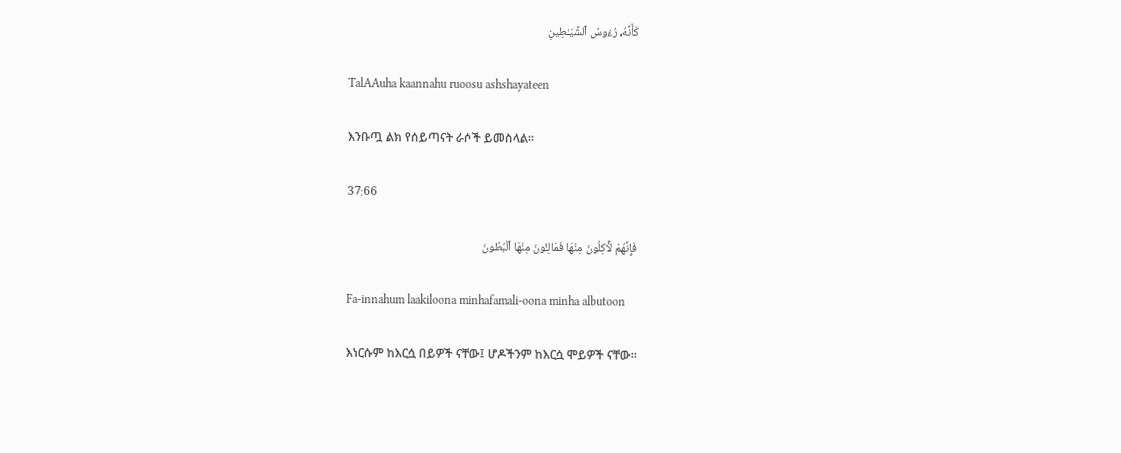كَأَنَّهُۥ رُءُوسُ ٱلشَّيَـٰطِينِ

TalAAuha kaannahu ruoosu ashshayateen

እንቡጧ ልክ የሰይጣናት ራሶች ይመስላል፡፡

37:66

فَإِنَّهُمْ لَـَٔاكِلُونَ مِنْهَا فَمَالِـُٔونَ مِنْهَا ٱلْبُطُونَ

Fa-innahum laakiloona minhafamali-oona minha albutoon

እነርሱም ከእርሷ በይዎች ናቸው፤ ሆዶችንም ከእርሷ ሞይዎች ናቸው፡፡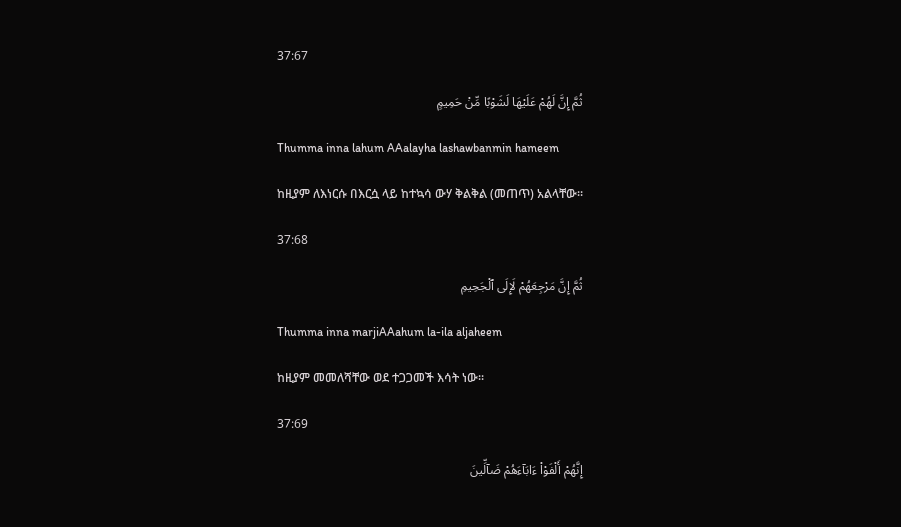37:67

ثُمَّ إِنَّ لَهُمْ عَلَيْهَا لَشَوْبًا مِّنْ حَمِيمٍ

Thumma inna lahum AAalayha lashawbanmin hameem

ከዚያም ለእነርሱ በእርሷ ላይ ከተኳሳ ውሃ ቅልቅል (መጠጥ) አልላቸው፡፡

37:68

ثُمَّ إِنَّ مَرْجِعَهُمْ لَإِلَى ٱلْجَحِيمِ

Thumma inna marjiAAahum la-ila aljaheem

ከዚያም መመለሻቸው ወደ ተጋጋመች እሳት ነው፡፡

37:69

إِنَّهُمْ أَلْفَوْا۟ ءَابَآءَهُمْ ضَآلِّينَ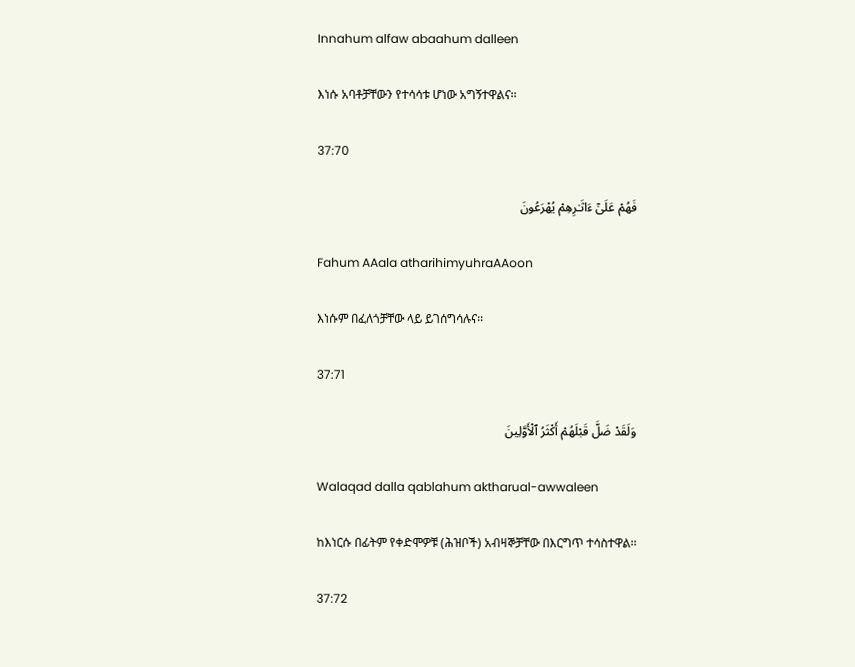Innahum alfaw abaahum dalleen

እነሱ አባቶቻቸውን የተሳሳቱ ሆነው አግኝተዋልና፡፡

37:70

فَهُمْ عَلَىٰٓ ءَاثَـٰرِهِمْ يُهْرَعُونَ

Fahum AAala atharihimyuhraAAoon

እነሱም በፈለጎቻቸው ላይ ይገሰግሳሉና፡፡

37:71

وَلَقَدْ ضَلَّ قَبْلَهُمْ أَكْثَرُ ٱلْأَوَّلِينَ

Walaqad dalla qablahum aktharual-awwaleen

ከእነርሱ በፊትም የቀድሞዎቹ (ሕዝቦች) አብዛኞቻቸው በእርግጥ ተሳስተዋል፡፡

37:72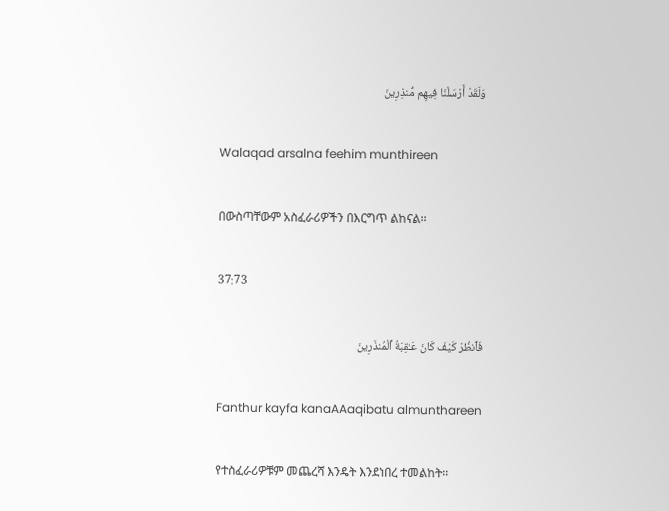وَلَقَدْ أَرْسَلْنَا فِيهِم مُّنذِرِينَ

Walaqad arsalna feehim munthireen

በውስጣቸውም አስፈራሪዎችን በእርግጥ ልከናል፡፡

37:73

فَٱنظُرْ كَيْفَ كَانَ عَـٰقِبَةُ ٱلْمُنذَرِينَ

Fanthur kayfa kanaAAaqibatu almunthareen

የተስፈራሪዎቹም መጨረሻ እንዴት እንደነበረ ተመልከት፡፡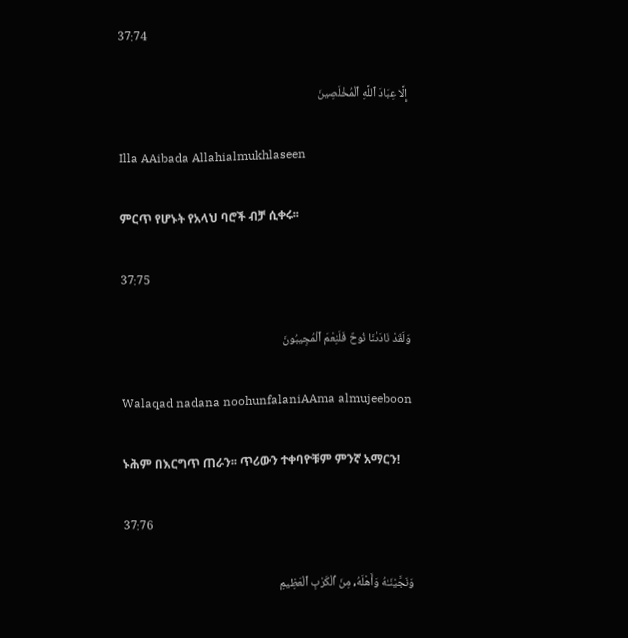37:74

إِلَّا عِبَادَ ٱللَّهِ ٱلْمُخْلَصِينَ

Illa AAibada Allahialmukhlaseen

ምርጥ የሆኑት የአላህ ባሮች ብቻ ሲቀሩ፡፡

37:75

وَلَقَدْ نَادَىٰنَا نُوحٌ فَلَنِعْمَ ٱلْمُجِيبُونَ

Walaqad nadana noohunfalaniAAma almujeeboon

ኑሕም በእርግጥ ጠራን፡፡ ጥሪውን ተቀባዮቹም ምንኛ አማርን!

37:76

وَنَجَّيْنَـٰهُ وَأَهْلَهُۥ مِنَ ٱلْكَرْبِ ٱلْعَظِيمِ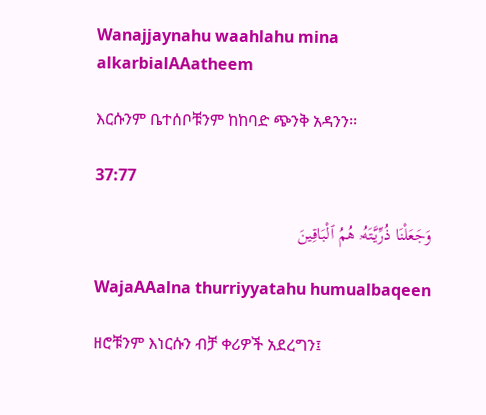Wanajjaynahu waahlahu mina alkarbialAAatheem

እርሱንም ቤተሰቦቹንም ከከባድ ጭንቅ አዳንን፡፡

37:77

وَجَعَلْنَا ذُرِّيَّتَهُۥ هُمُ ٱلْبَاقِينَ

WajaAAalna thurriyyatahu humualbaqeen

ዘሮቹንም እነርሱን ብቻ ቀሪዎች አደረግን፤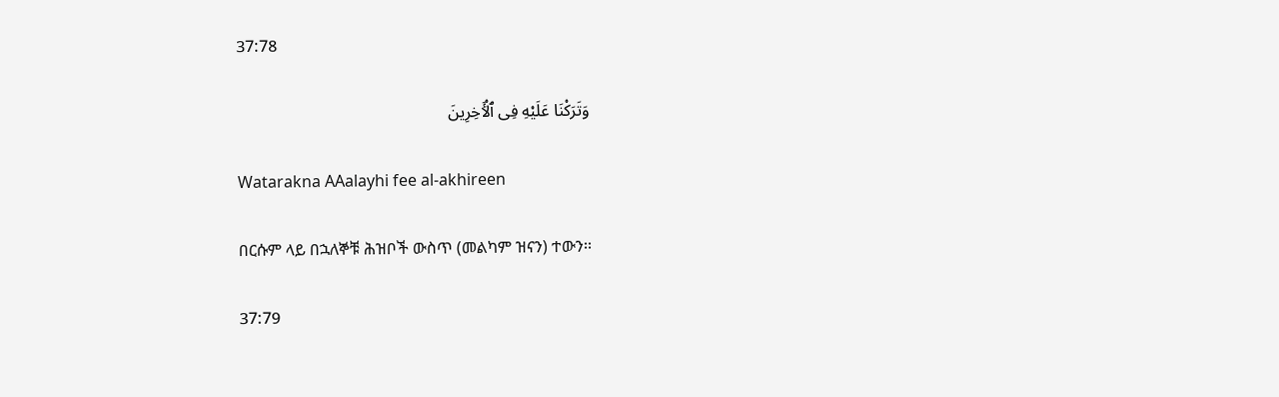37:78

وَتَرَكْنَا عَلَيْهِ فِى ٱلْـَٔاخِرِينَ

Watarakna AAalayhi fee al-akhireen

በርሱም ላይ በኋለኞቹ ሕዝቦች ውስጥ (መልካም ዝናን) ተውን፡፡

37:79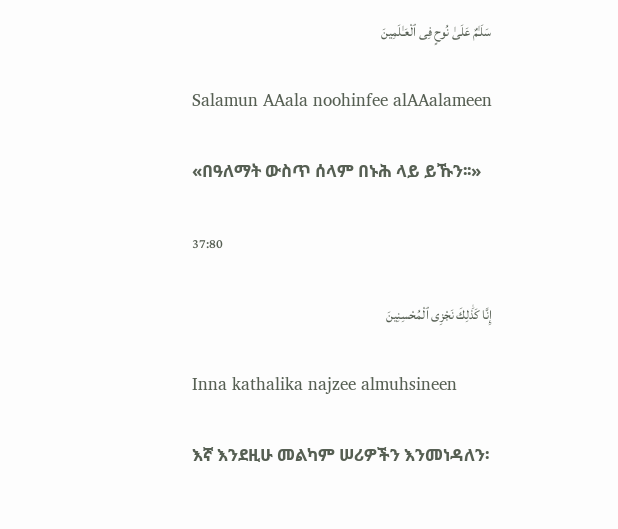سَلَـٰمٌ عَلَىٰ نُوحٍ فِى ٱلْعَـٰلَمِينَ

Salamun AAala noohinfee alAAalameen

«በዓለማት ውስጥ ሰላም በኑሕ ላይ ይኹን፡፡»

37:80

إِنَّا كَذَٰلِكَ نَجْزِى ٱلْمُحْسِنِينَ

Inna kathalika najzee almuhsineen

እኛ እንደዚሁ መልካም ሠሪዎችን እንመነዳለን፡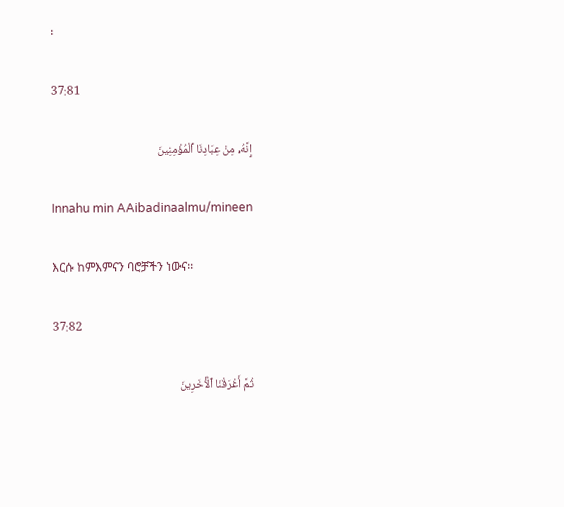፡

37:81

إِنَّهُۥ مِنْ عِبَادِنَا ٱلْمُؤْمِنِينَ

Innahu min AAibadinaalmu/mineen

እርሱ ከምእምናን ባሮቻችን ነውና፡፡

37:82

ثُمَّ أَغْرَقْنَا ٱلْـَٔاخَرِينَ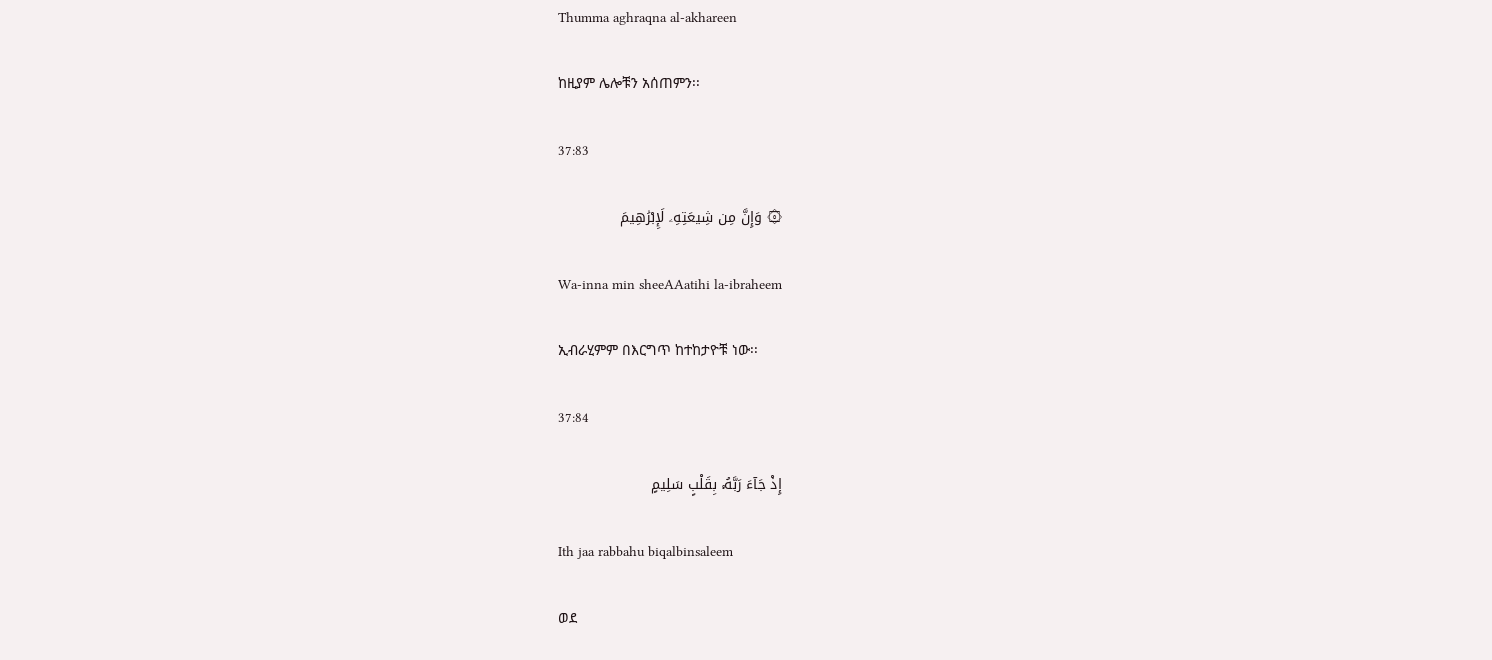Thumma aghraqna al-akhareen

ከዚያም ሌሎቹን አሰጠምን፡፡

37:83

۞ وَإِنَّ مِن شِيعَتِهِۦ لَإِبْرَٰهِيمَ

Wa-inna min sheeAAatihi la-ibraheem

ኢብራሂምም በእርግጥ ከተከታዮቹ ነው፡፡

37:84

إِذْ جَآءَ رَبَّهُۥ بِقَلْبٍ سَلِيمٍ

Ith jaa rabbahu biqalbinsaleem

ወደ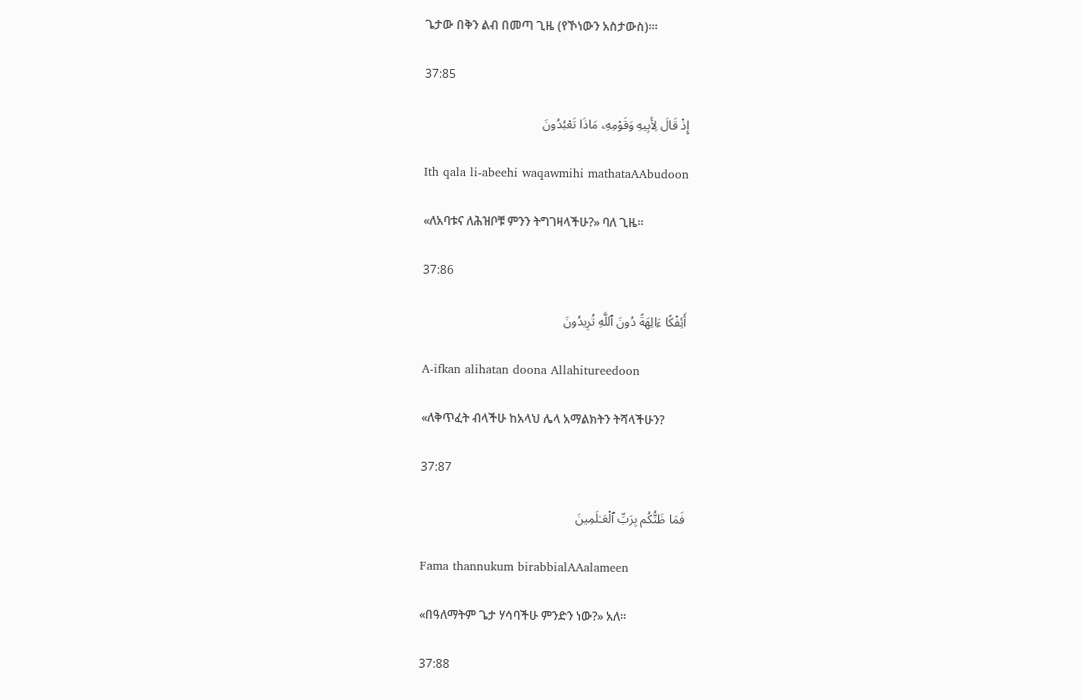ጌታው በቅን ልብ በመጣ ጊዜ (የኾነውን አስታውስ)፡፡፡

37:85

إِذْ قَالَ لِأَبِيهِ وَقَوْمِهِۦ مَاذَا تَعْبُدُونَ

Ith qala li-abeehi waqawmihi mathataAAbudoon

«ለአባቱና ለሕዝቦቹ ምንን ትግገዛላችሁ?» ባለ ጊዜ፡፡

37:86

أَئِفْكًا ءَالِهَةً دُونَ ٱللَّهِ تُرِيدُونَ

A-ifkan alihatan doona Allahitureedoon

«ለቅጥፈት ብላችሁ ከአላህ ሌላ አማልክትን ትሻላችሁን?

37:87

فَمَا ظَنُّكُم بِرَبِّ ٱلْعَـٰلَمِينَ

Fama thannukum birabbialAAalameen

«በዓለማትም ጌታ ሃሳባችሁ ምንድን ነው?» አለ፡፡

37:88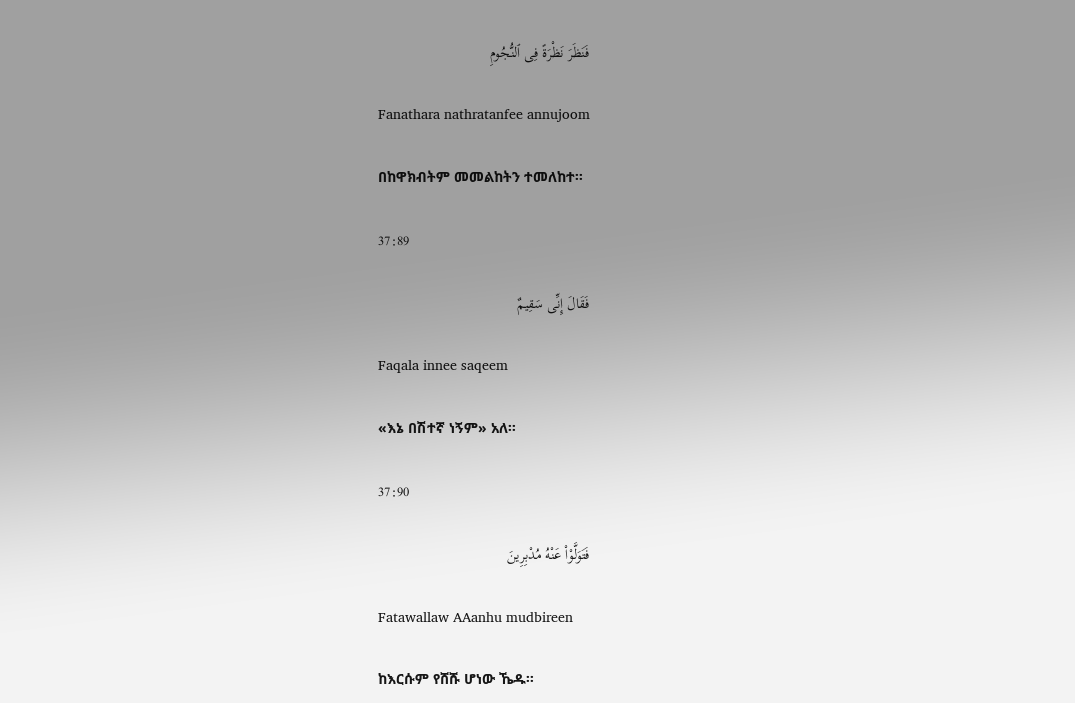فَنَظَرَ نَظْرَةً فِى ٱلنُّجُومِ

Fanathara nathratanfee annujoom

በከዋክብትም መመልከትን ተመለከተ፡፡

37:89

فَقَالَ إِنِّى سَقِيمٌ

Faqala innee saqeem

«እኔ በሽተኛ ነኝም» አለ፡፡

37:90

فَتَوَلَّوْا۟ عَنْهُ مُدْبِرِينَ

Fatawallaw AAanhu mudbireen

ከእርሱም የሸሹ ሆነው ኼዱ፡፡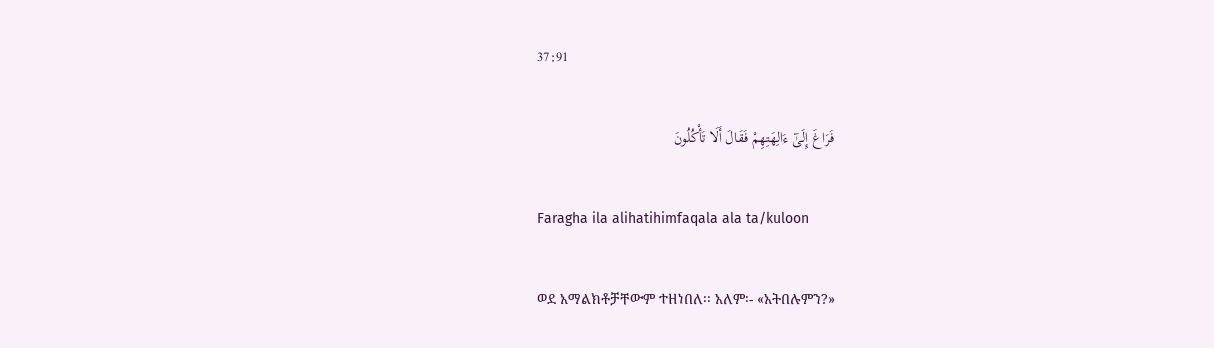37:91

فَرَاغَ إِلَىٰٓ ءَالِهَتِهِمْ فَقَالَ أَلَا تَأْكُلُونَ

Faragha ila alihatihimfaqala ala ta/kuloon

ወደ አማልክቶቻቸውም ተዘነበለ፡፡ አለም፡- «አትበሉምን?»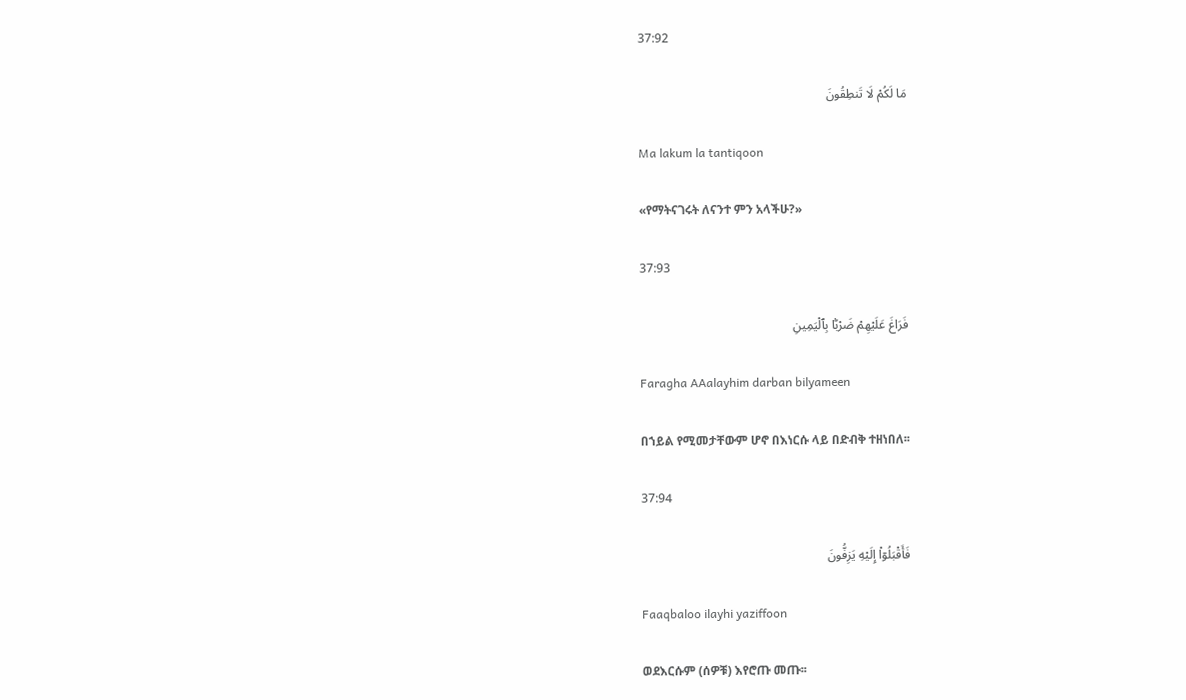37:92

مَا لَكُمْ لَا تَنطِقُونَ

Ma lakum la tantiqoon

«የማትናገሩት ለናንተ ምን አላችሁ?»

37:93

فَرَاغَ عَلَيْهِمْ ضَرْبًۢا بِٱلْيَمِينِ

Faragha AAalayhim darban bilyameen

በኀይል የሚመታቸውም ሆኖ በእነርሱ ላይ በድብቅ ተዘነበለ፡፡

37:94

فَأَقْبَلُوٓا۟ إِلَيْهِ يَزِفُّونَ

Faaqbaloo ilayhi yaziffoon

ወደእርሱም (ሰዎቹ) እየሮጡ መጡ፡፡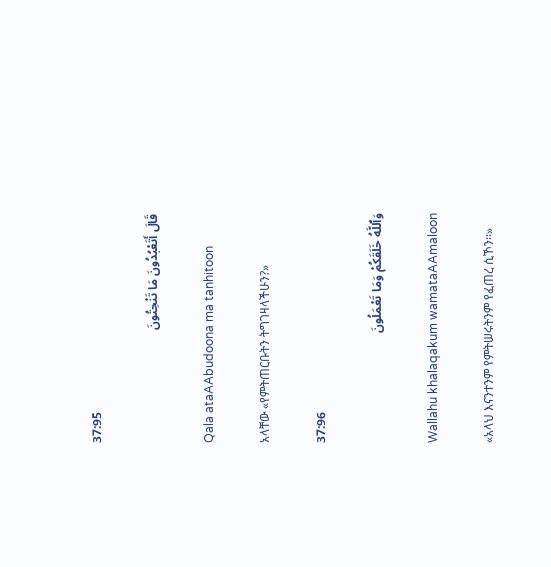37:95

قَالَ أَتَعْبُدُونَ مَا تَنْحِتُونَ

Qala ataAAbudoona ma tanhitoon

አላቸው «የምትጠርቡትን ትግገዛላችሁን?»

37:96

وَٱللَّهُ خَلَقَكُمْ وَمَا تَعْمَلُونَ

Wallahu khalaqakum wamataAAmaloon

«አላህ እናንተንም የምትሠሩትንም የፈጠረ ሲኾን፡፡»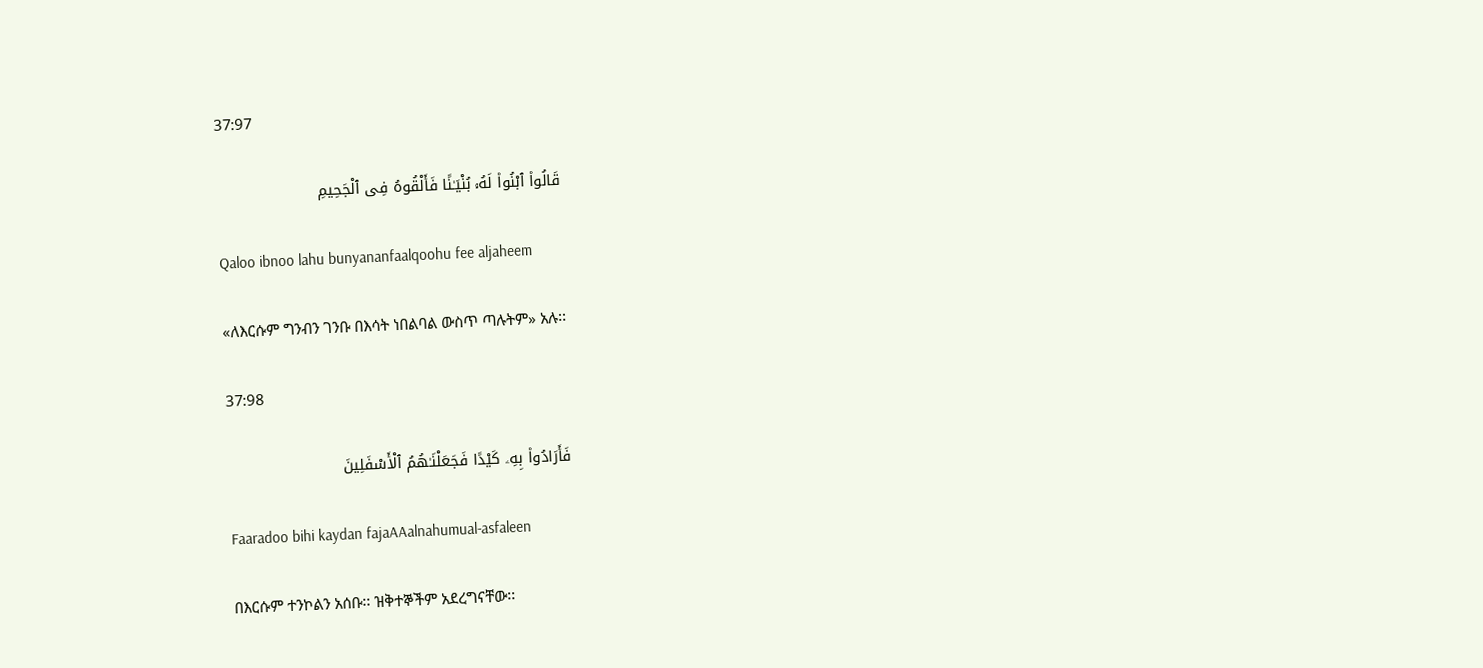37:97

قَالُوا۟ ٱبْنُوا۟ لَهُۥ بُنْيَـٰنًا فَأَلْقُوهُ فِى ٱلْجَحِيمِ

Qaloo ibnoo lahu bunyananfaalqoohu fee aljaheem

«ለእርሱም ግንብን ገንቡ በእሳት ነበልባል ውስጥ ጣሉትም» አሉ፡፡

37:98

فَأَرَادُوا۟ بِهِۦ كَيْدًا فَجَعَلْنَـٰهُمُ ٱلْأَسْفَلِينَ

Faaradoo bihi kaydan fajaAAalnahumual-asfaleen

በእርሱም ተንኮልን አሰቡ፡፡ ዝቅተኞችም አደረግናቸው፡፡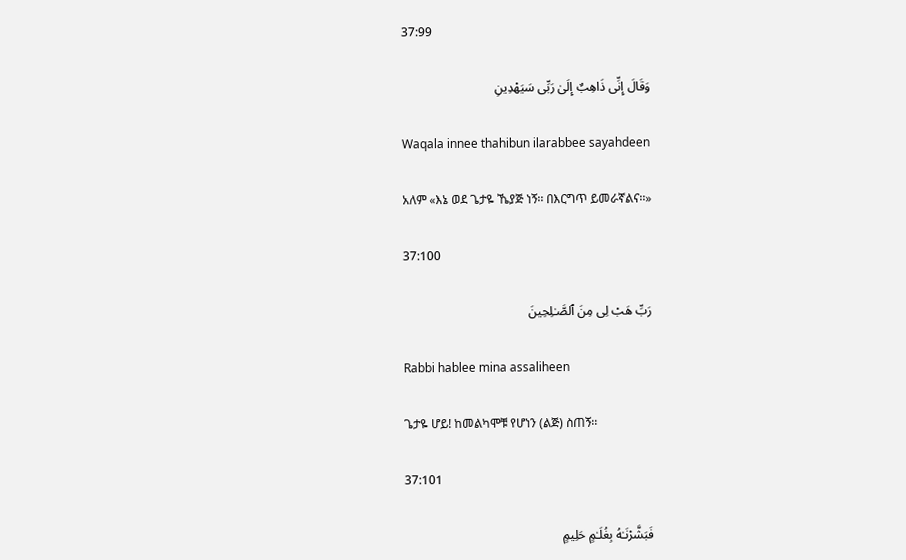37:99

وَقَالَ إِنِّى ذَاهِبٌ إِلَىٰ رَبِّى سَيَهْدِينِ

Waqala innee thahibun ilarabbee sayahdeen

አለም «እኔ ወደ ጌታዬ ኼያጅ ነኝ፡፡ በእርግጥ ይመራኛልና፡፡»

37:100

رَبِّ هَبْ لِى مِنَ ٱلصَّـٰلِحِينَ

Rabbi hablee mina assaliheen

ጌታዬ ሆይ! ከመልካሞቹ የሆነን (ልጅ) ስጠኝ፡፡

37:101

فَبَشَّرْنَـٰهُ بِغُلَـٰمٍ حَلِيمٍ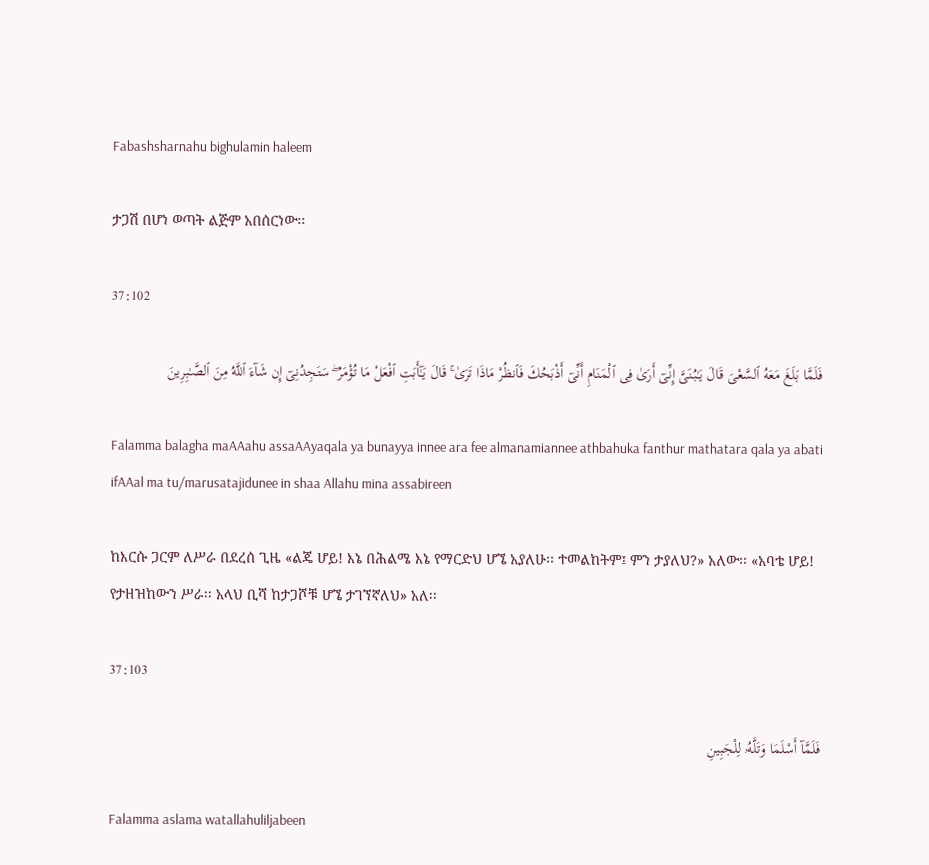Fabashsharnahu bighulamin haleem

ታጋሽ በሆነ ወጣት ልጅም አበሰርነው፡፡

37:102

فَلَمَّا بَلَغَ مَعَهُ ٱلسَّعْىَ قَالَ يَـٰبُنَىَّ إِنِّىٓ أَرَىٰ فِى ٱلْمَنَامِ أَنِّىٓ أَذْبَحُكَ فَٱنظُرْ مَاذَا تَرَىٰ ۚ قَالَ يَـٰٓأَبَتِ ٱفْعَلْ مَا تُؤْمَرُ ۖ سَتَجِدُنِىٓ إِن شَآءَ ٱللَّهُ مِنَ ٱلصَّـٰبِرِينَ

Falamma balagha maAAahu assaAAyaqala ya bunayya innee ara fee almanamiannee athbahuka fanthur mathatara qala ya abati ifAAal ma tu/marusatajidunee in shaa Allahu mina assabireen

ከእርሱ ጋርም ለሥራ በደረሰ ጊዜ «ልጄ ሆይ! እኔ በሕልሜ እኔ የማርድህ ሆኜ አያለሁ፡፡ ተመልከትም፤ ምን ታያለህ?» አለው፡፡ «አባቴ ሆይ! የታዘዝከውን ሥራ፡፡ አላህ ቢሻ ከታጋሾቹ ሆኜ ታገኘኛለህ» አለ፡፡

37:103

فَلَمَّآ أَسْلَمَا وَتَلَّهُۥ لِلْجَبِينِ

Falamma aslama watallahuliljabeen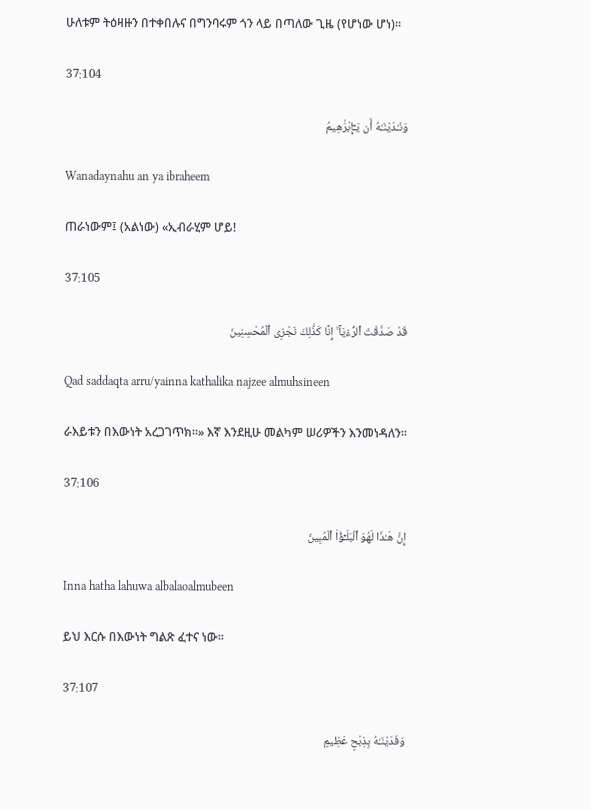ሁለቱም ትዕዛዙን በተቀበሉና በግንባሩም ጎን ላይ በጣለው ጊዜ (የሆነው ሆነ)፡፡

37:104

وَنَـٰدَيْنَـٰهُ أَن يَـٰٓإِبْرَٰهِيمُ

Wanadaynahu an ya ibraheem

ጠራነውም፤ (አልነው) «ኢብራሂም ሆይ!

37:105

قَدْ صَدَّقْتَ ٱلرُّءْيَآ ۚ إِنَّا كَذَٰلِكَ نَجْزِى ٱلْمُحْسِنِينَ

Qad saddaqta arru/yainna kathalika najzee almuhsineen

ራእይቱን በእውነት አረጋገጥክ፡፡» እኛ እንደዚሁ መልካም ሠሪዎችን እንመነዳለን፡፡

37:106

إِنَّ هَـٰذَا لَهُوَ ٱلْبَلَـٰٓؤُا۟ ٱلْمُبِينُ

Inna hatha lahuwa albalaoalmubeen

ይህ እርሱ በእውነት ግልጽ ፈተና ነው፡፡

37:107

وَفَدَيْنَـٰهُ بِذِبْحٍ عَظِيمٍ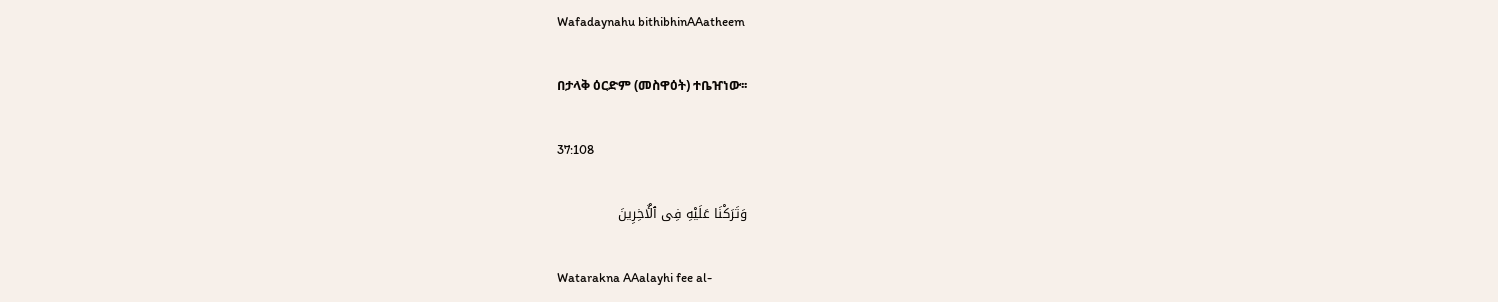Wafadaynahu bithibhinAAatheem

በታላቅ ዕርድም (መስዋዕት) ተቤዠነው፡፡

37:108

وَتَرَكْنَا عَلَيْهِ فِى ٱلْـَٔاخِرِينَ

Watarakna AAalayhi fee al-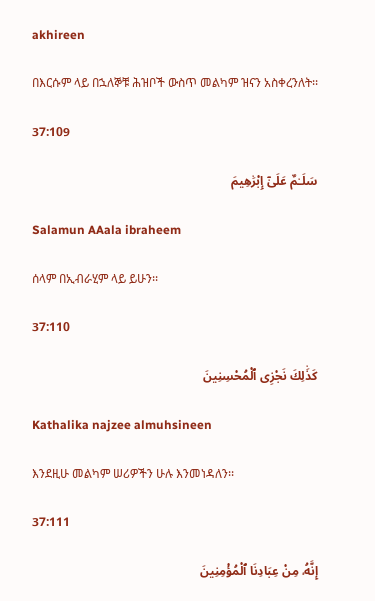akhireen

በእርሱም ላይ በኋለኞቹ ሕዝቦች ውስጥ መልካም ዝናን አስቀረንለት፡፡

37:109

سَلَـٰمٌ عَلَىٰٓ إِبْرَٰهِيمَ

Salamun AAala ibraheem

ሰላም በኢብራሂም ላይ ይሁን፡፡

37:110

كَذَٰلِكَ نَجْزِى ٱلْمُحْسِنِينَ

Kathalika najzee almuhsineen

እንደዚሁ መልካም ሠሪዎችን ሁሉ እንመነዳለን፡፡

37:111

إِنَّهُۥ مِنْ عِبَادِنَا ٱلْمُؤْمِنِينَ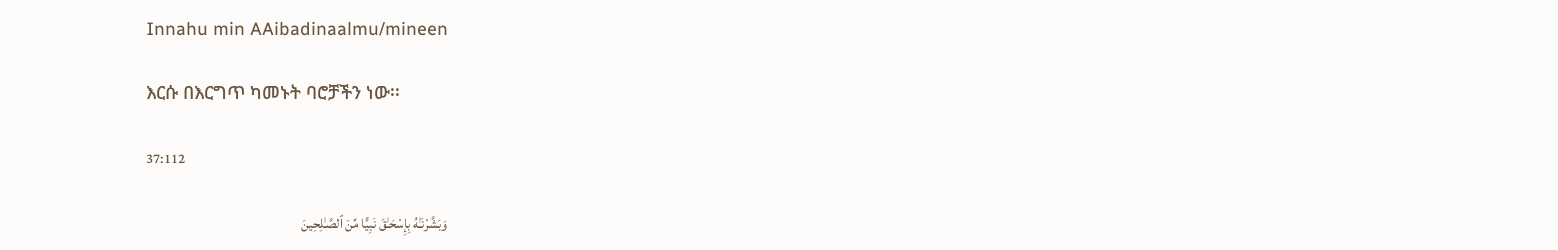Innahu min AAibadinaalmu/mineen

እርሱ በእርግጥ ካመኑት ባሮቻችን ነው፡፡

37:112

وَبَشَّرْنَـٰهُ بِإِسْحَـٰقَ نَبِيًّا مِّنَ ٱلصَّـٰلِحِينَ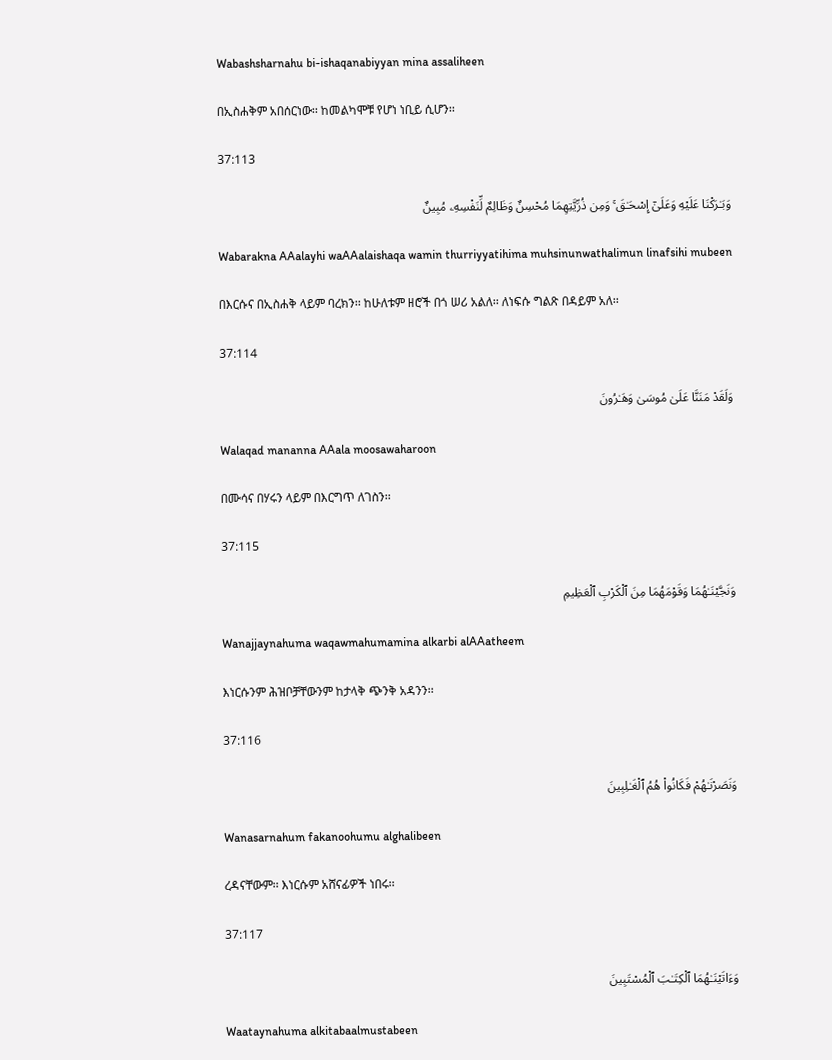Wabashsharnahu bi-ishaqanabiyyan mina assaliheen

በኢስሐቅም አበሰርነው፡፡ ከመልካሞቹ የሆነ ነቢይ ሲሆን፡፡

37:113

وَبَـٰرَكْنَا عَلَيْهِ وَعَلَىٰٓ إِسْحَـٰقَ ۚ وَمِن ذُرِّيَّتِهِمَا مُحْسِنٌ وَظَالِمٌ لِّنَفْسِهِۦ مُبِينٌ

Wabarakna AAalayhi waAAalaishaqa wamin thurriyyatihima muhsinunwathalimun linafsihi mubeen

በእርሱና በኢስሐቅ ላይም ባረክን፡፡ ከሁለቱም ዘሮች በጎ ሠሪ አልለ፡፡ ለነፍሱ ግልጽ በዳይም አለ፡፡

37:114

وَلَقَدْ مَنَنَّا عَلَىٰ مُوسَىٰ وَهَـٰرُونَ

Walaqad mananna AAala moosawaharoon

በሙሳና በሃሩን ላይም በእርግጥ ለገስን፡፡

37:115

وَنَجَّيْنَـٰهُمَا وَقَوْمَهُمَا مِنَ ٱلْكَرْبِ ٱلْعَظِيمِ

Wanajjaynahuma waqawmahumamina alkarbi alAAatheem

እነርሱንም ሕዝቦቻቸውንም ከታላቅ ጭንቅ አዳንን፡፡

37:116

وَنَصَرْنَـٰهُمْ فَكَانُوا۟ هُمُ ٱلْغَـٰلِبِينَ

Wanasarnahum fakanoohumu alghalibeen

ረዳናቸውም፡፡ እነርሱም አሸናፊዎች ነበሩ፡፡

37:117

وَءَاتَيْنَـٰهُمَا ٱلْكِتَـٰبَ ٱلْمُسْتَبِينَ

Waataynahuma alkitabaalmustabeen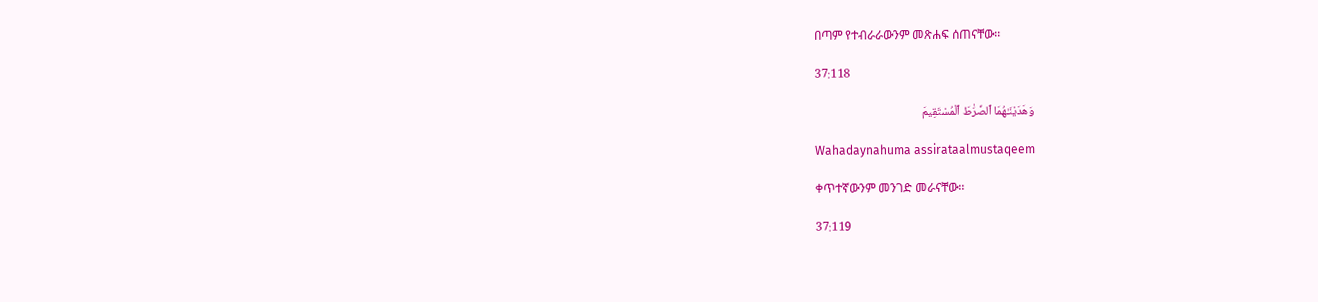በጣም የተብራራውንም መጽሐፍ ሰጠናቸው፡፡

37:118

وَهَدَيْنَـٰهُمَا ٱلصِّرَٰطَ ٱلْمُسْتَقِيمَ

Wahadaynahuma assirataalmustaqeem

ቀጥተኛውንም መንገድ መራናቸው፡፡

37:119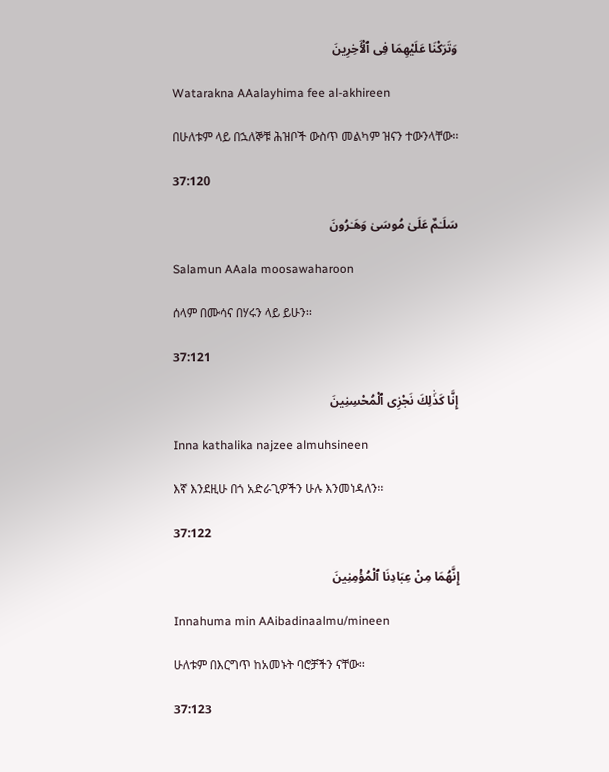وَتَرَكْنَا عَلَيْهِمَا فِى ٱلْـَٔاخِرِينَ

Watarakna AAalayhima fee al-akhireen

በሁለቱም ላይ በኋለኞቹ ሕዝቦች ውስጥ መልካም ዝናን ተውንላቸው፡፡

37:120

سَلَـٰمٌ عَلَىٰ مُوسَىٰ وَهَـٰرُونَ

Salamun AAala moosawaharoon

ሰላም በሙሳና በሃሩን ላይ ይሁን፡፡

37:121

إِنَّا كَذَٰلِكَ نَجْزِى ٱلْمُحْسِنِينَ

Inna kathalika najzee almuhsineen

እኛ እንደዚሁ በጎ አድራጊዎችን ሁሉ እንመነዳለን፡፡

37:122

إِنَّهُمَا مِنْ عِبَادِنَا ٱلْمُؤْمِنِينَ

Innahuma min AAibadinaalmu/mineen

ሁለቱም በእርግጥ ከአመኑት ባሮቻችን ናቸው፡፡

37:123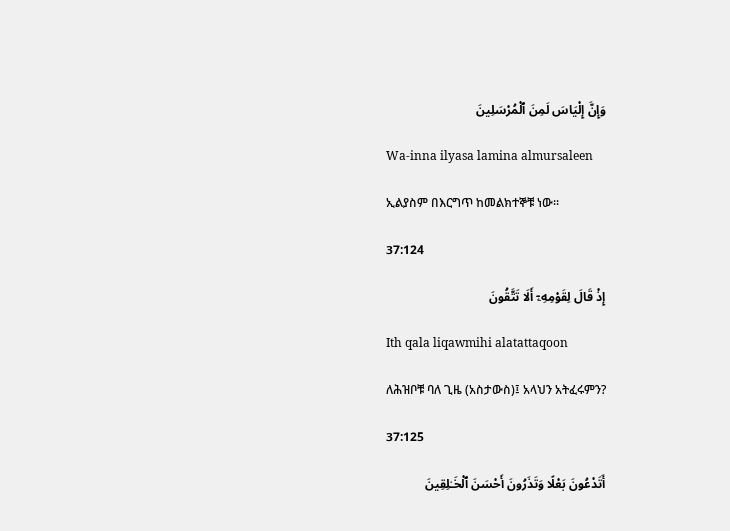وَإِنَّ إِلْيَاسَ لَمِنَ ٱلْمُرْسَلِينَ

Wa-inna ilyasa lamina almursaleen

ኢልያስም በእርግጥ ከመልክተኞቹ ነው፡፡

37:124

إِذْ قَالَ لِقَوْمِهِۦٓ أَلَا تَتَّقُونَ

Ith qala liqawmihi alatattaqoon

ለሕዝቦቹ ባለ ጊዜ (አስታውስ)፤ አላህን አትፈሩምን?

37:125

أَتَدْعُونَ بَعْلًا وَتَذَرُونَ أَحْسَنَ ٱلْخَـٰلِقِينَ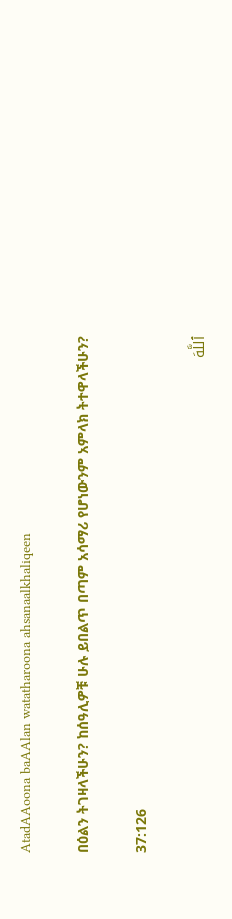AtadAAoona baAAlan watatharoona ahsanaalkhaliqeen

በዕልን ትገዛላችሁን? ከሰዓሊዎቹ ሁሉ ይበልጥ በጣም አሳማሪ የሆነውንም አምላክ ትተዋላችሁን?

37:126

ٱللَّهَ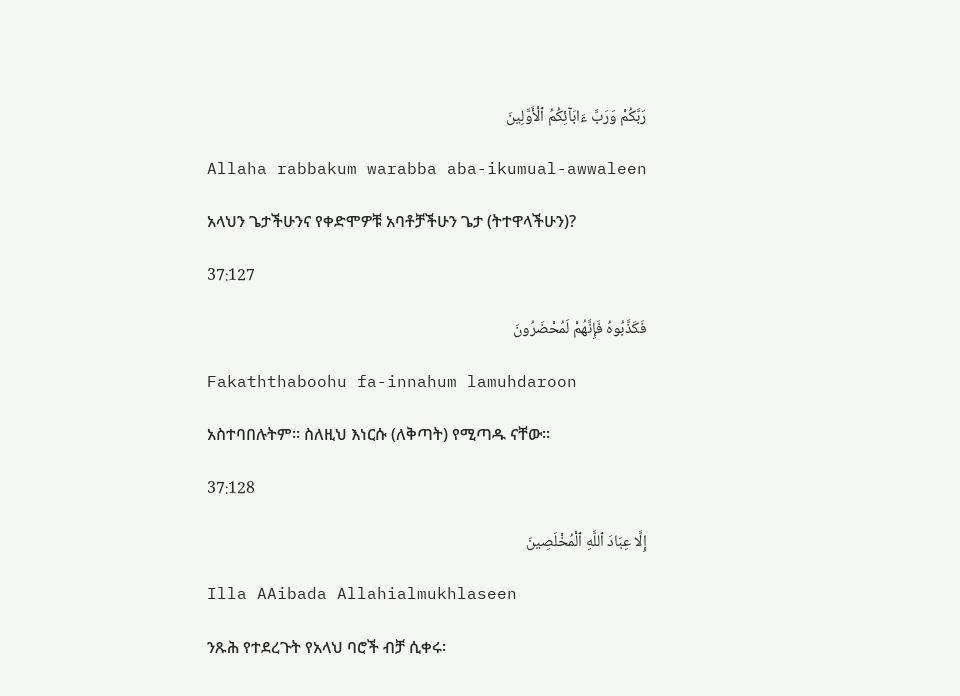رَبَّكُمْ وَرَبَّ ءَابَآئِكُمُ ٱلْأَوَّلِينَ

Allaha rabbakum warabba aba-ikumual-awwaleen

አላህን ጌታችሁንና የቀድሞዎቹ አባቶቻችሁን ጌታ (ትተዋላችሁን)?

37:127

فَكَذَّبُوهُ فَإِنَّهُمْ لَمُحْضَرُونَ

Fakaththaboohu fa-innahum lamuhdaroon

አስተባበሉትም፡፡ ስለዚህ እነርሱ (ለቅጣት) የሚጣዱ ናቸው፡፡

37:128

إِلَّا عِبَادَ ٱللَّهِ ٱلْمُخْلَصِينَ

Illa AAibada Allahialmukhlaseen

ንጹሕ የተደረጉት የአላህ ባሮች ብቻ ሲቀሩ፡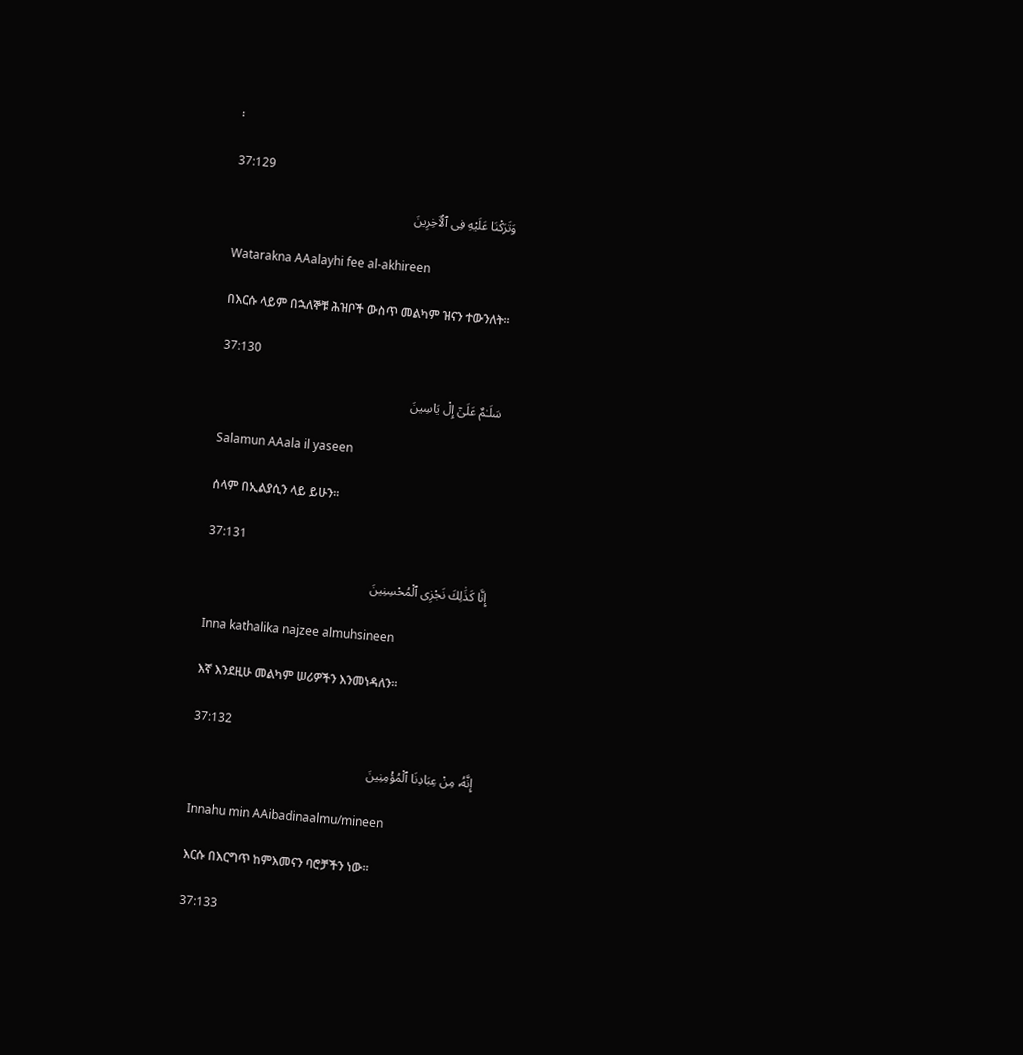፡

37:129

وَتَرَكْنَا عَلَيْهِ فِى ٱلْـَٔاخِرِينَ

Watarakna AAalayhi fee al-akhireen

በእርሱ ላይም በኋለኞቹ ሕዝቦች ውስጥ መልካም ዝናን ተውንለት፡፡

37:130

سَلَـٰمٌ عَلَىٰٓ إِلْ يَاسِينَ

Salamun AAala il yaseen

ሰላም በኢልያሲን ላይ ይሁን፡፡

37:131

إِنَّا كَذَٰلِكَ نَجْزِى ٱلْمُحْسِنِينَ

Inna kathalika najzee almuhsineen

እኛ እንደዚሁ መልካም ሠሪዎችን እንመነዳለን፡፡

37:132

إِنَّهُۥ مِنْ عِبَادِنَا ٱلْمُؤْمِنِينَ

Innahu min AAibadinaalmu/mineen

እርሱ በእርግጥ ከምእመናን ባሮቻችን ነው፡፡

37:133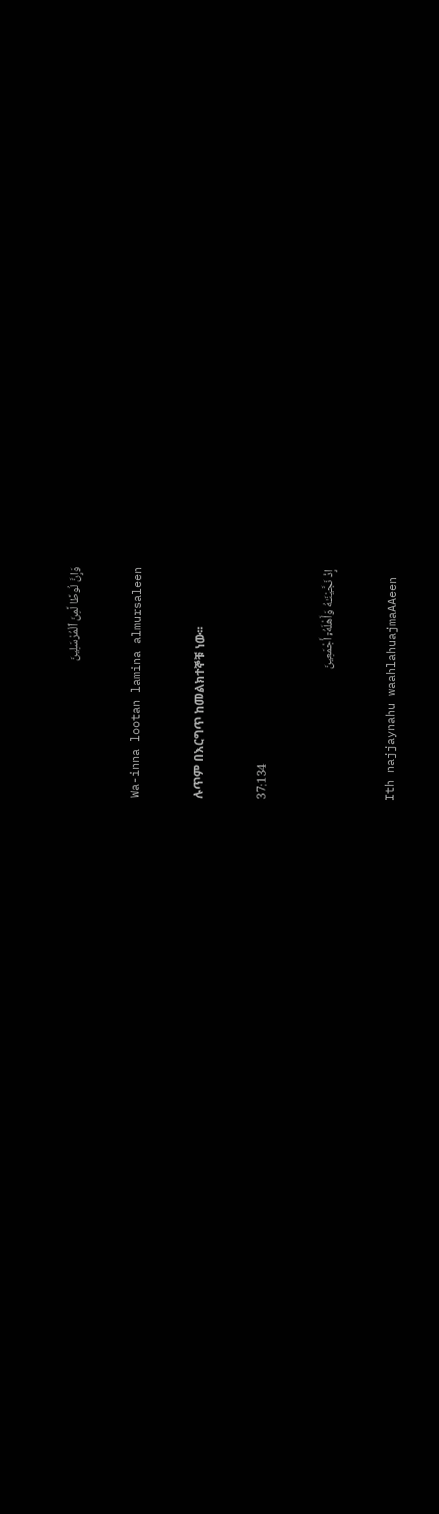وَإِنَّ لُوطًا لَّمِنَ ٱلْمُرْسَلِينَ

Wa-inna lootan lamina almursaleen

ሉጥም በእርግጥ ከመልክተኞቹ ነው፡፡

37:134

إِذْ نَجَّيْنَـٰهُ وَأَهْلَهُۥٓ أَجْمَعِينَ

Ith najjaynahu waahlahuajmaAAeen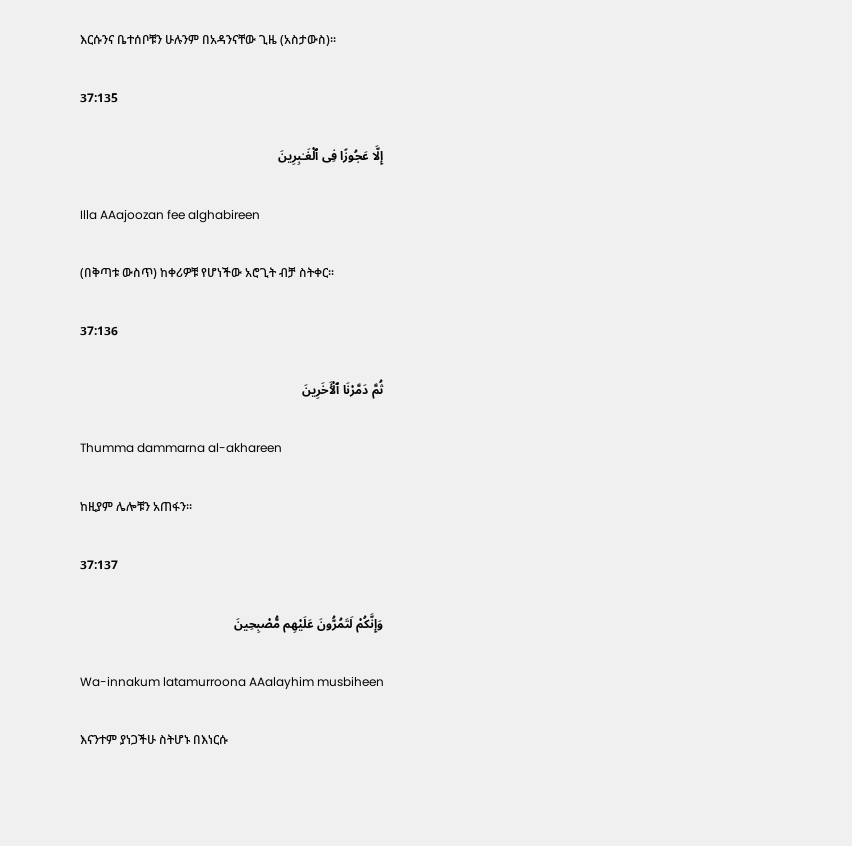እርሱንና ቤተሰቦቹን ሁሉንም በአዳንናቸው ጊዜ (አስታውስ)፡፡

37:135

إِلَّا عَجُوزًا فِى ٱلْغَـٰبِرِينَ

Illa AAajoozan fee alghabireen

(በቅጣቱ ውስጥ) ከቀሪዎቹ የሆነችው አሮጊት ብቻ ስትቀር፡፡

37:136

ثُمَّ دَمَّرْنَا ٱلْـَٔاخَرِينَ

Thumma dammarna al-akhareen

ከዚያም ሌሎቹን አጠፋን፡፡

37:137

وَإِنَّكُمْ لَتَمُرُّونَ عَلَيْهِم مُّصْبِحِينَ

Wa-innakum latamurroona AAalayhim musbiheen

እናንተም ያነጋችሁ ስትሆኑ በእነርሱ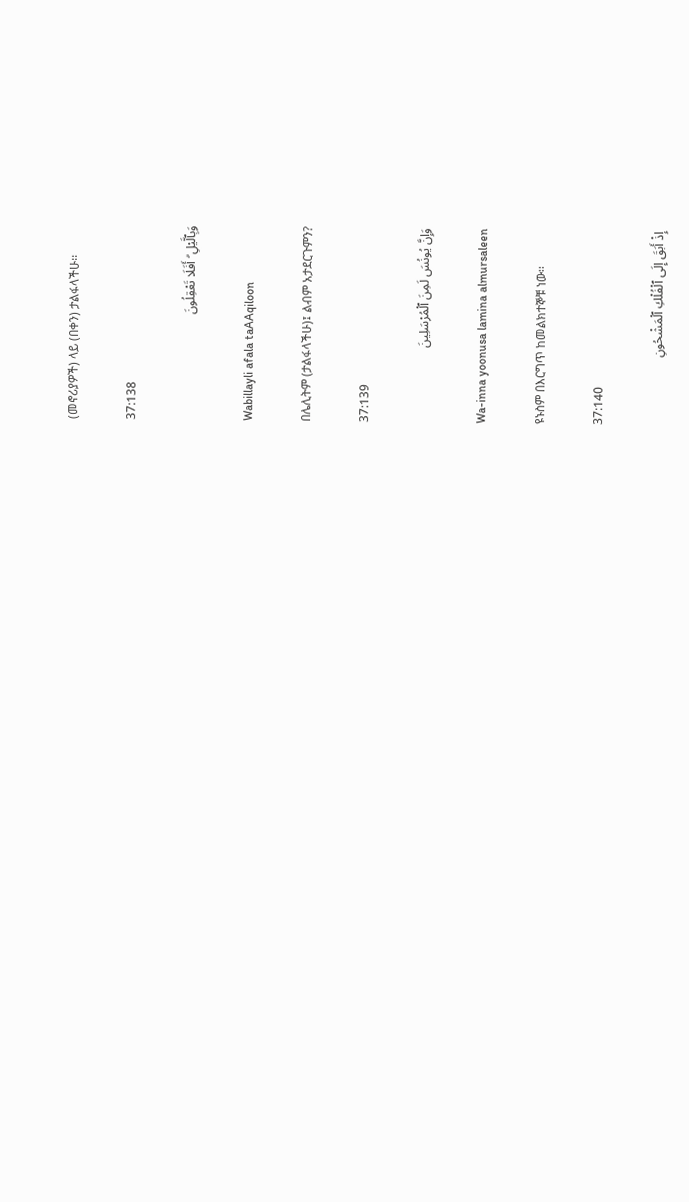(መኖሪያዎች) ላይ (በቀን) ታልፋላችሁ፡፡

37:138

وَبِٱلَّيْلِ ۗ أَفَلَا تَعْقِلُونَ

Wabillayli afala taAAqiloon

በሌሊትም (ታልፋላችሁ)፤ ልብም አታደርጉምን?

37:139

وَإِنَّ يُونُسَ لَمِنَ ٱلْمُرْسَلِينَ

Wa-inna yoonusa lamina almursaleen

ዩኑስም በእርግጥ ከመልክተኞቹ ነው፡፡

37:140

إِذْ أَبَقَ إِلَى ٱلْفُلْكِ ٱلْمَشْحُونِ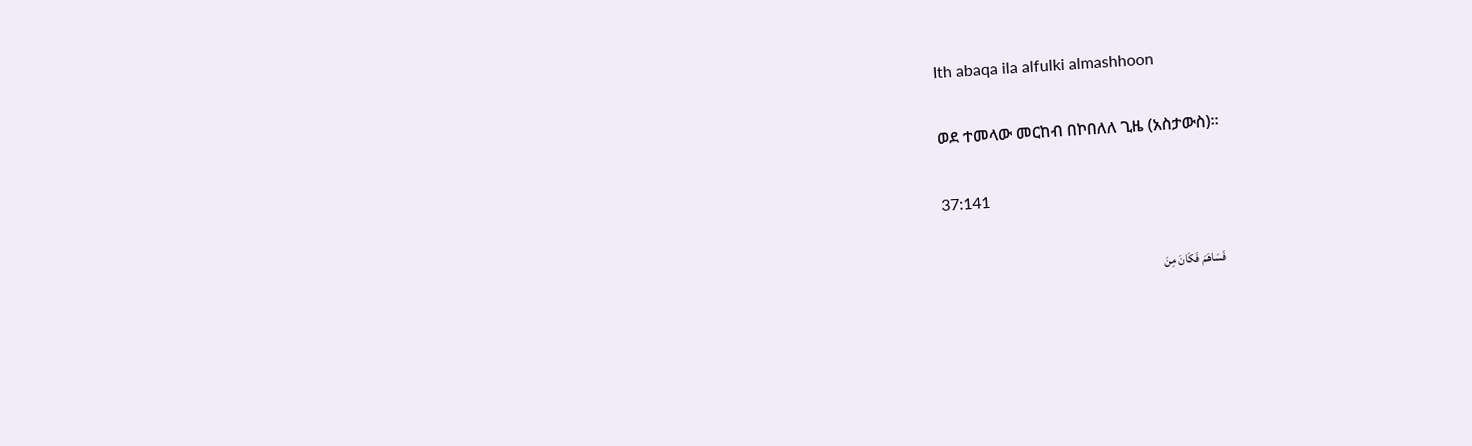Ith abaqa ila alfulki almashhoon

ወደ ተመላው መርከብ በኮበለለ ጊዜ (አስታውስ)፡፡

37:141

فَسَاهَمَ فَكَانَ مِنَ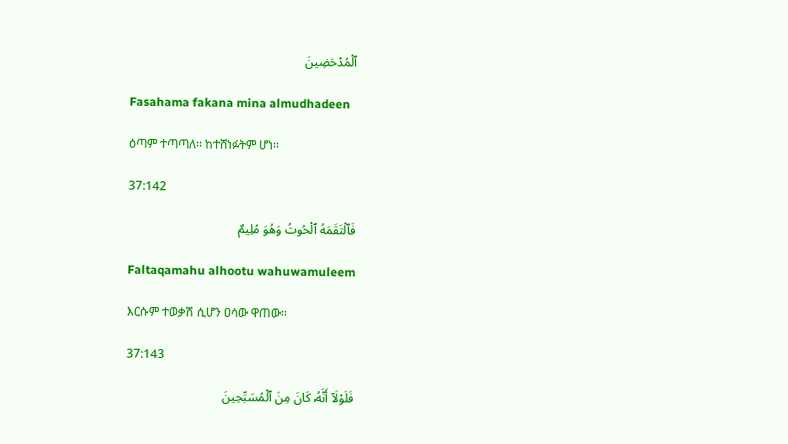ٱلْمُدْحَضِينَ

Fasahama fakana mina almudhadeen

ዕጣም ተጣጣለ፡፡ ከተሸነፉትም ሆነ፡፡

37:142

فَٱلْتَقَمَهُ ٱلْحُوتُ وَهُوَ مُلِيمٌ

Faltaqamahu alhootu wahuwamuleem

እርሱም ተወቃሽ ሲሆን ዐሳው ዋጠው፡፡

37:143

فَلَوْلَآ أَنَّهُۥ كَانَ مِنَ ٱلْمُسَبِّحِينَ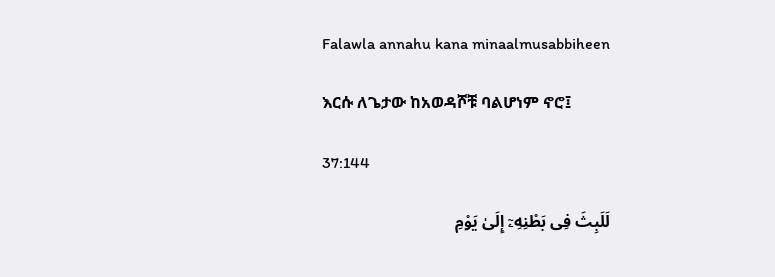Falawla annahu kana minaalmusabbiheen

እርሱ ለጌታው ከአወዳሾቹ ባልሆነም ኖሮ፤

37:144

لَلَبِثَ فِى بَطْنِهِۦٓ إِلَىٰ يَوْمِ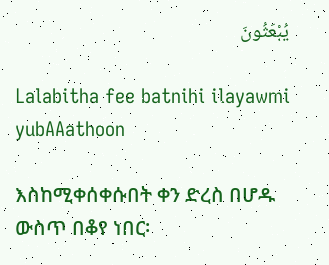يُبْعَثُونَ

Lalabitha fee batnihi ilayawmi yubAAathoon

እስከሚቀሰቀሱበት ቀን ድረስ በሆዱ ውስጥ በቆየ ነበር፡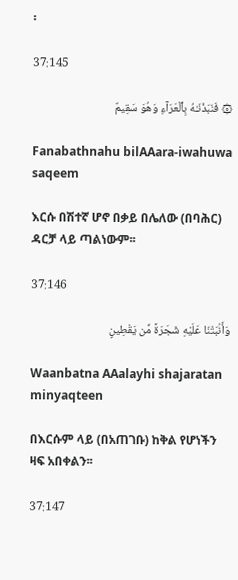፡

37:145

۞ فَنَبَذْنَـٰهُ بِٱلْعَرَآءِ وَهُوَ سَقِيمٌ

Fanabathnahu bilAAara-iwahuwa saqeem

እርሱ በሽተኛ ሆኖ በቃይ በሌለው (በባሕር) ዳርቻ ላይ ጣልነውም፡፡

37:146

وَأَنۢبَتْنَا عَلَيْهِ شَجَرَةً مِّن يَقْطِينٍ

Waanbatna AAalayhi shajaratan minyaqteen

በእርሱም ላይ (በአጠገቡ) ከቅል የሆነችን ዛፍ አበቀልን፡፡

37:147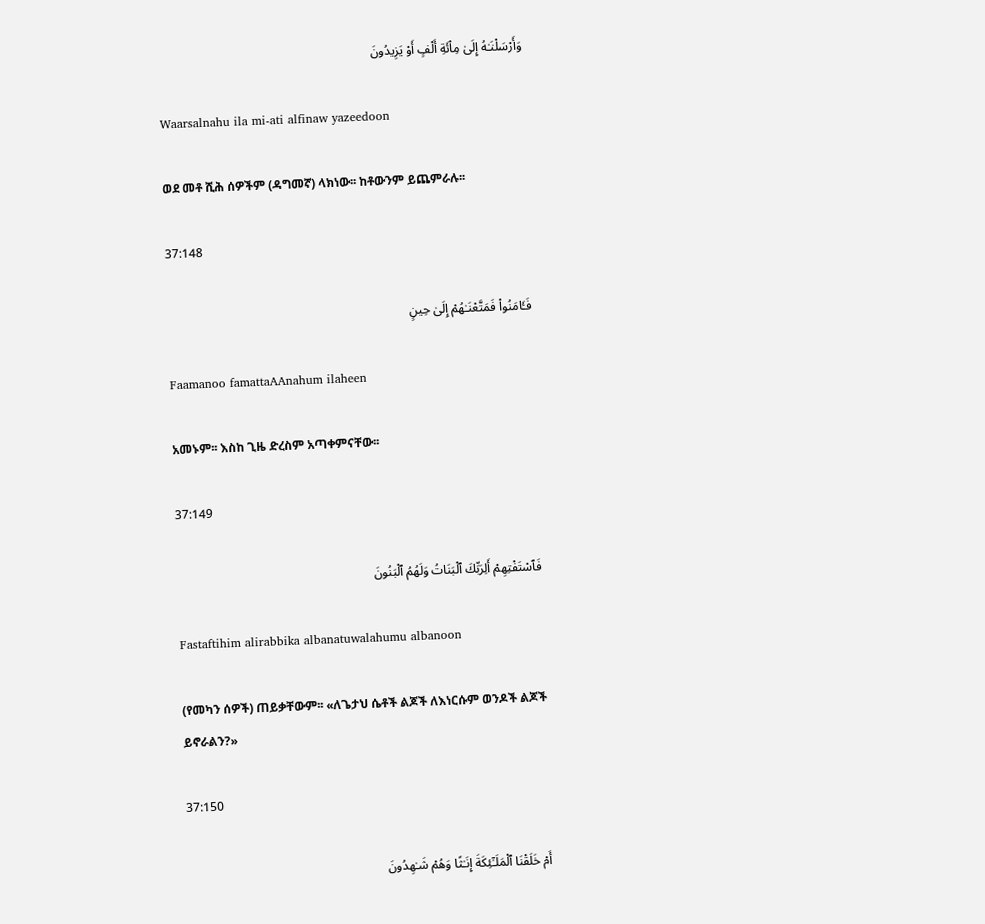وَأَرْسَلْنَـٰهُ إِلَىٰ مِا۟ئَةِ أَلْفٍ أَوْ يَزِيدُونَ

Waarsalnahu ila mi-ati alfinaw yazeedoon

ወደ መቶ ሺሕ ሰዎችም (ዳግመኛ) ላክነው፡፡ ከቶውንም ይጨምራሉ፡፡

37:148

فَـَٔامَنُوا۟ فَمَتَّعْنَـٰهُمْ إِلَىٰ حِينٍ

Faamanoo famattaAAnahum ilaheen

አመኑም፡፡ እስከ ጊዜ ድረስም አጣቀምናቸው፡፡

37:149

فَٱسْتَفْتِهِمْ أَلِرَبِّكَ ٱلْبَنَاتُ وَلَهُمُ ٱلْبَنُونَ

Fastaftihim alirabbika albanatuwalahumu albanoon

(የመካን ሰዎች) ጠይቃቸውም፡፡ «ለጌታህ ሴቶች ልጆች ለእነርሱም ወንዶች ልጆች ይኖራልን?»

37:150

أَمْ خَلَقْنَا ٱلْمَلَـٰٓئِكَةَ إِنَـٰثًا وَهُمْ شَـٰهِدُونَ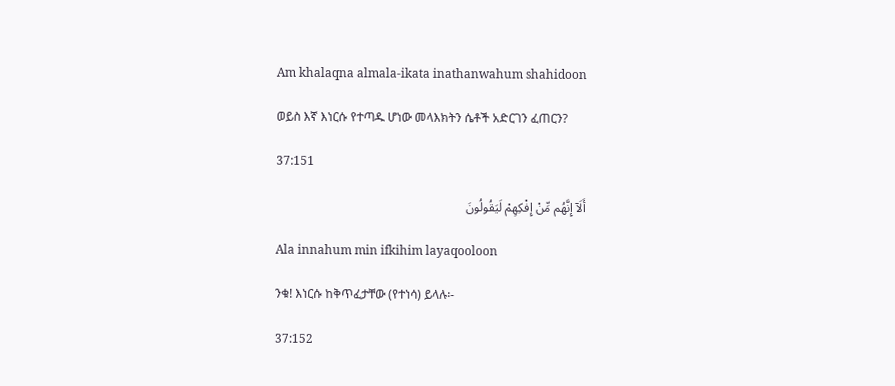Am khalaqna almala-ikata inathanwahum shahidoon

ወይስ እኛ እነርሱ የተጣዱ ሆነው መላእክትን ሴቶች አድርገን ፈጠርን?

37:151

أَلَآ إِنَّهُم مِّنْ إِفْكِهِمْ لَيَقُولُونَ

Ala innahum min ifkihim layaqooloon

ንቁ! እነርሱ ከቅጥፈታቸው (የተነሳ) ይላሉ፡-

37:152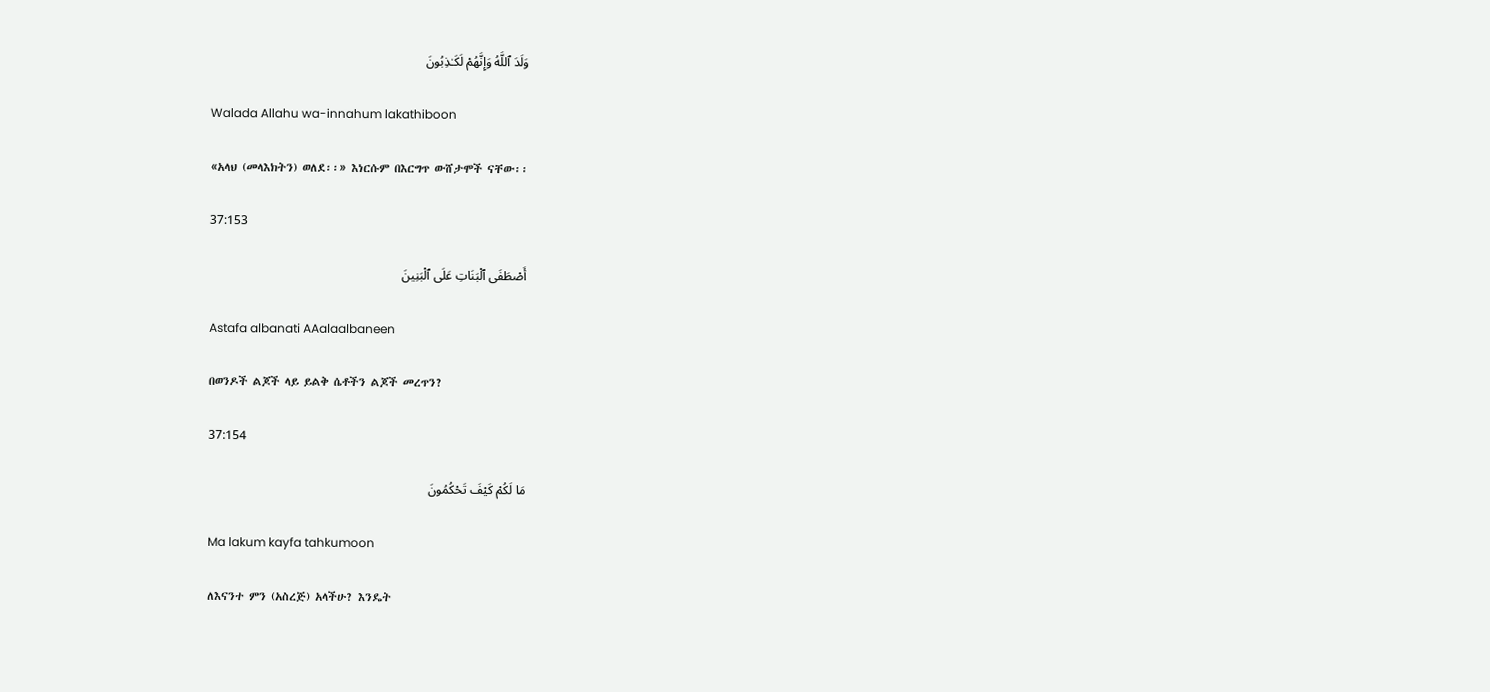وَلَدَ ٱللَّهُ وَإِنَّهُمْ لَكَـٰذِبُونَ

Walada Allahu wa-innahum lakathiboon

«አላህ (መላእክትን) ወለደ፡፡» እነርሱም በእርግጥ ውሸታሞች ናቸው፡፡

37:153

أَصْطَفَى ٱلْبَنَاتِ عَلَى ٱلْبَنِينَ

Astafa albanati AAalaalbaneen

በወንዶች ልጆች ላይ ይልቅ ሴቶችን ልጆች መረጥን?

37:154

مَا لَكُمْ كَيْفَ تَحْكُمُونَ

Ma lakum kayfa tahkumoon

ለእናንተ ምን (አስረጅ) አላችሁ? እንዴት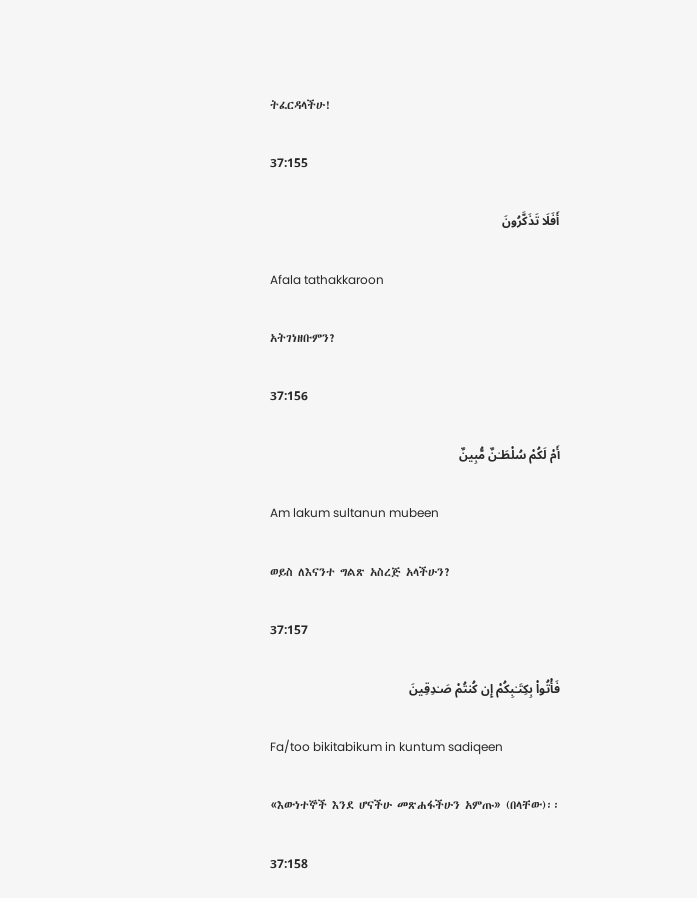ትፈርዳላችሁ!

37:155

أَفَلَا تَذَكَّرُونَ

Afala tathakkaroon

አትገነዘቡምን?

37:156

أَمْ لَكُمْ سُلْطَـٰنٌ مُّبِينٌ

Am lakum sultanun mubeen

ወይስ ለእናንተ ግልጽ አስረጅ አላችሁን?

37:157

فَأْتُوا۟ بِكِتَـٰبِكُمْ إِن كُنتُمْ صَـٰدِقِينَ

Fa/too bikitabikum in kuntum sadiqeen

«እውነተኞች እንደ ሆናችሁ መጽሐፋችሁን አምጡ» (በላቸው)፡፡

37:158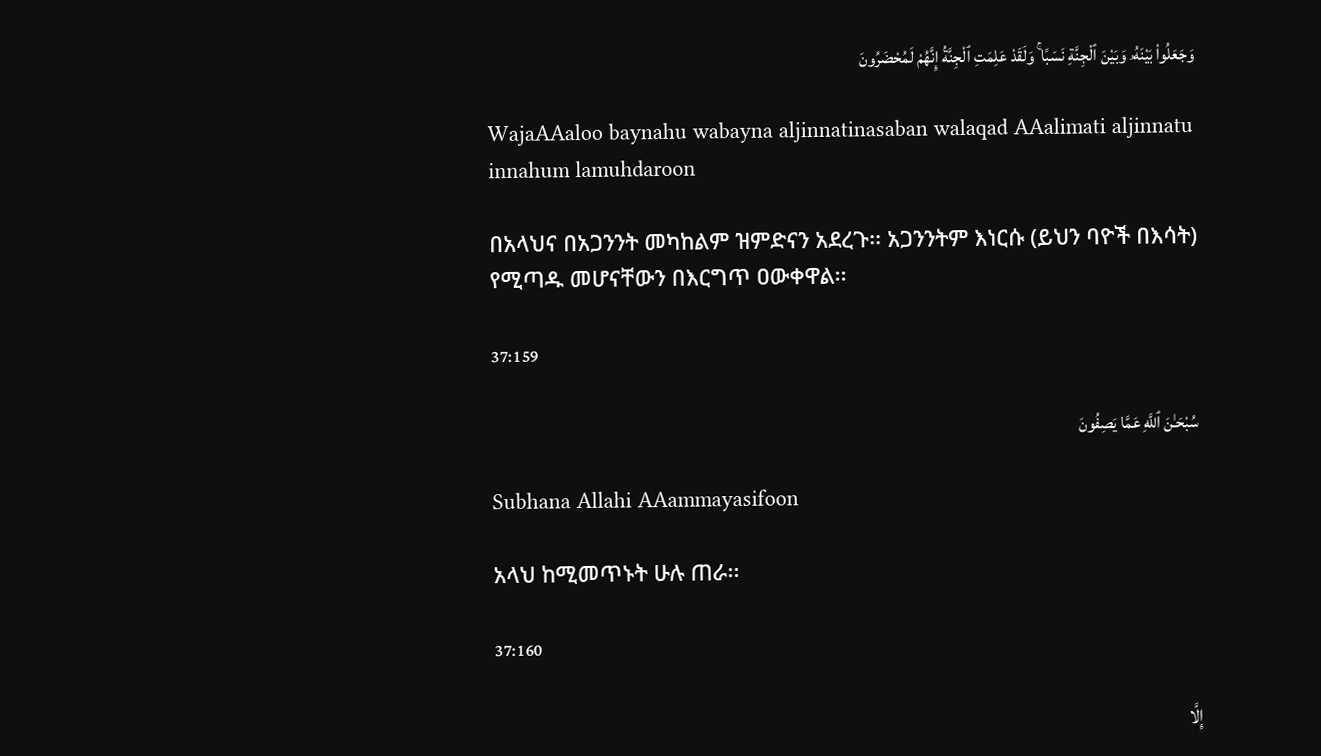وَجَعَلُوا۟ بَيْنَهُۥ وَبَيْنَ ٱلْجِنَّةِ نَسَبًا ۚ وَلَقَدْ عَلِمَتِ ٱلْجِنَّةُ إِنَّهُمْ لَمُحْضَرُونَ

WajaAAaloo baynahu wabayna aljinnatinasaban walaqad AAalimati aljinnatu innahum lamuhdaroon

በአላህና በአጋንንት መካከልም ዝምድናን አደረጉ፡፡ አጋንንትም እነርሱ (ይህን ባዮች በእሳት) የሚጣዱ መሆናቸውን በእርግጥ ዐውቀዋል፡፡

37:159

سُبْحَـٰنَ ٱللَّهِ عَمَّا يَصِفُونَ

Subhana Allahi AAammayasifoon

አላህ ከሚመጥኑት ሁሉ ጠራ፡፡

37:160

إِلَّا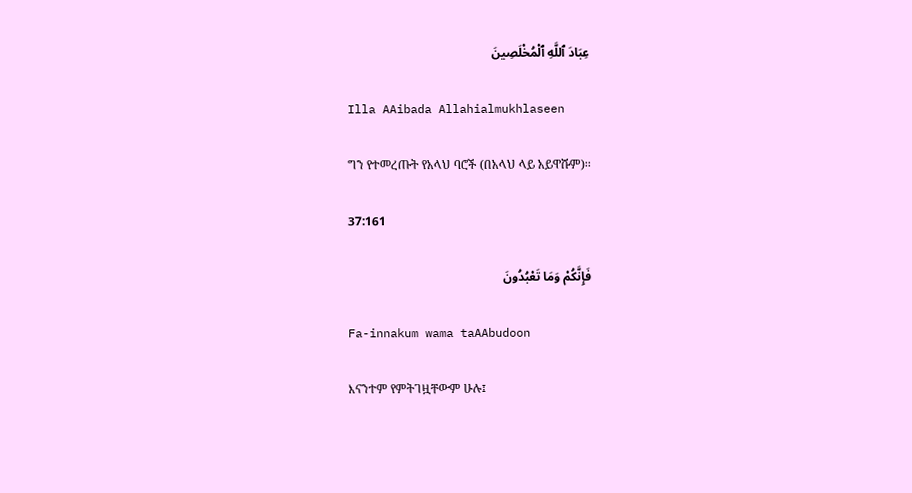عِبَادَ ٱللَّهِ ٱلْمُخْلَصِينَ

Illa AAibada Allahialmukhlaseen

ግን የተመረጡት የአላህ ባሮች (በአላህ ላይ አይዋሹም)፡፡

37:161

فَإِنَّكُمْ وَمَا تَعْبُدُونَ

Fa-innakum wama taAAbudoon

እናንተም የምትገዟቸውም ሁሉ፤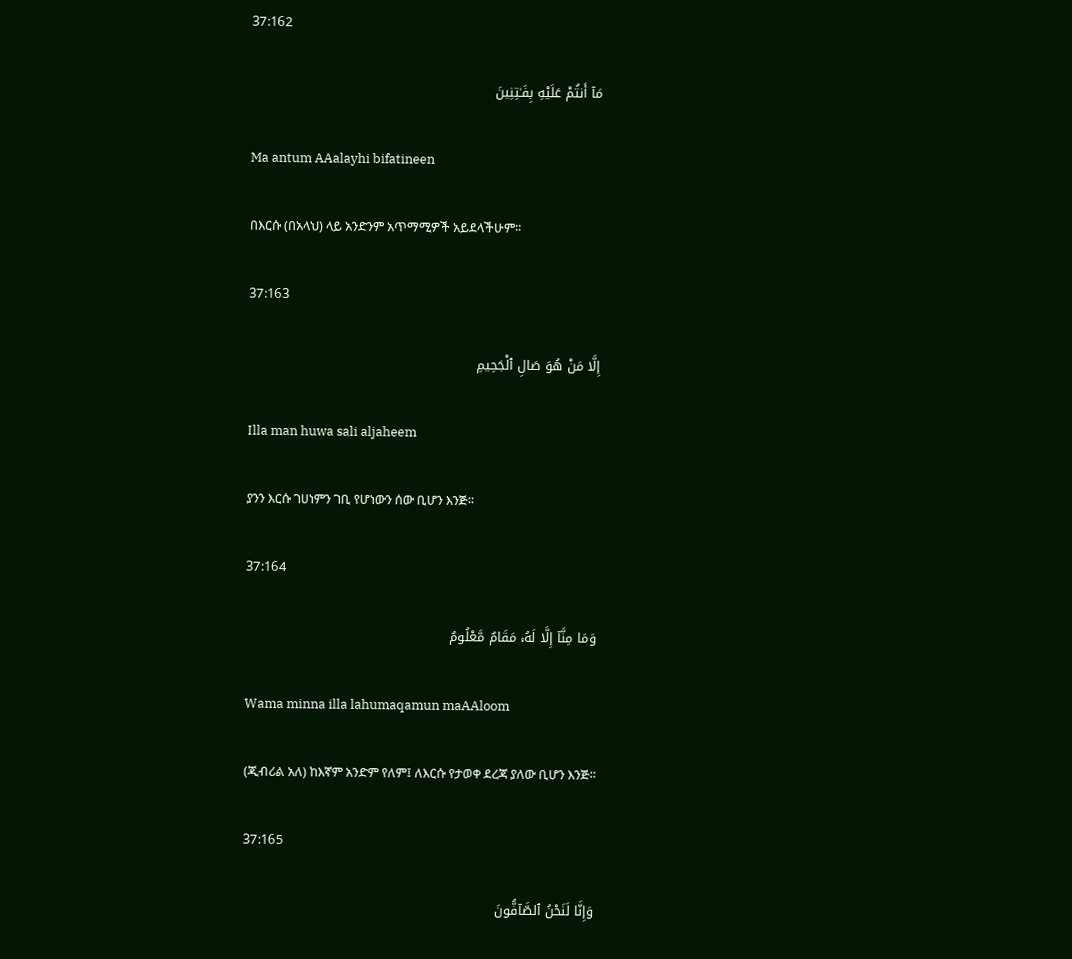37:162

مَآ أَنتُمْ عَلَيْهِ بِفَـٰتِنِينَ

Ma antum AAalayhi bifatineen

በእርሱ (በአላህ) ላይ አንድንም አጥማሚዎች አይደላችሁም፡፡

37:163

إِلَّا مَنْ هُوَ صَالِ ٱلْجَحِيمِ

Illa man huwa sali aljaheem

ያንን እርሱ ገሀነምን ገቢ የሆነውን ሰው ቢሆን እንጅ፡፡

37:164

وَمَا مِنَّآ إِلَّا لَهُۥ مَقَامٌ مَّعْلُومٌ

Wama minna illa lahumaqamun maAAloom

(ጂብሪል አለ) ከእኛም አንድም የለም፤ ለእርሱ የታወቀ ደረጃ ያለው ቢሆን እንጅ፡፡

37:165

وَإِنَّا لَنَحْنُ ٱلصَّآفُّونَ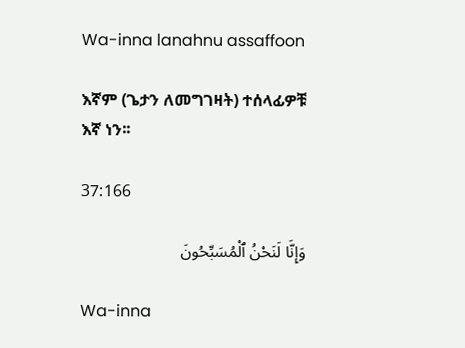Wa-inna lanahnu assaffoon

እኛም (ጌታን ለመግገዛት) ተሰላፊዎቹ እኛ ነን፡፡

37:166

وَإِنَّا لَنَحْنُ ٱلْمُسَبِّحُونَ

Wa-inna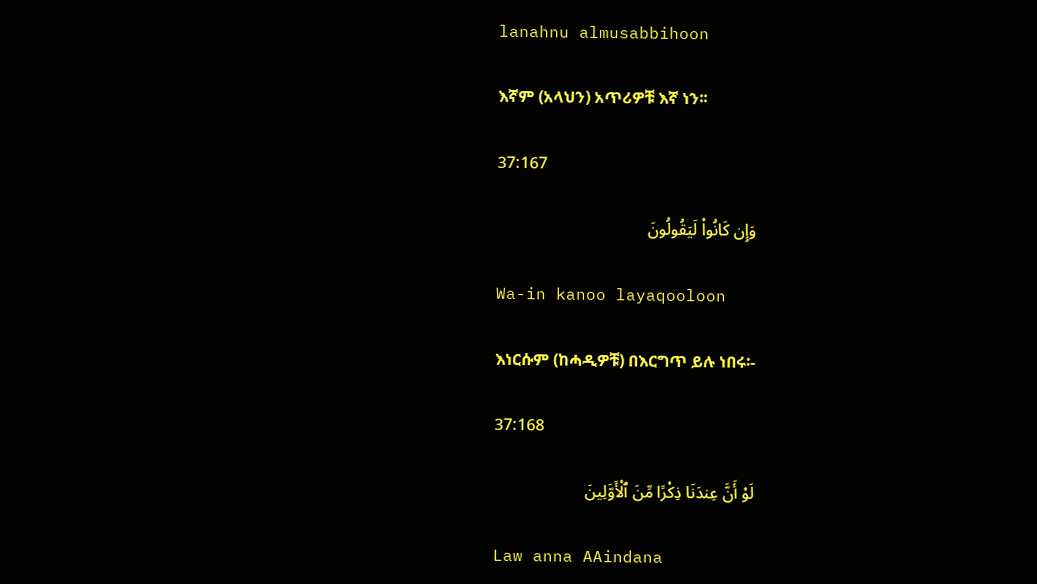lanahnu almusabbihoon

እኛም (አላህን) አጥሪዎቹ እኛ ነን፡፡

37:167

وَإِن كَانُوا۟ لَيَقُولُونَ

Wa-in kanoo layaqooloon

እነርሱም (ከሓዲዎቹ) በእርግጥ ይሉ ነበሩ፡-

37:168

لَوْ أَنَّ عِندَنَا ذِكْرًا مِّنَ ٱلْأَوَّلِينَ

Law anna AAindana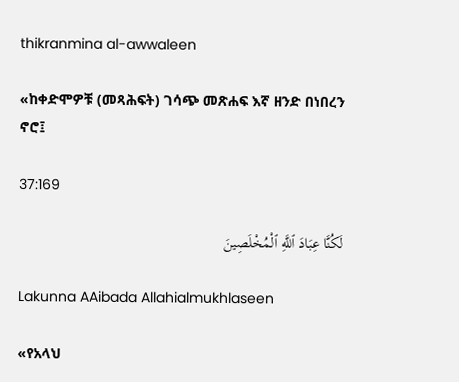thikranmina al-awwaleen

«ከቀድሞዎቹ (መጻሕፍት) ገሳጭ መጽሐፍ እኛ ዘንድ በነበረን ኖሮ፤

37:169

لَكُنَّا عِبَادَ ٱللَّهِ ٱلْمُخْلَصِينَ

Lakunna AAibada Allahialmukhlaseen

«የአላህ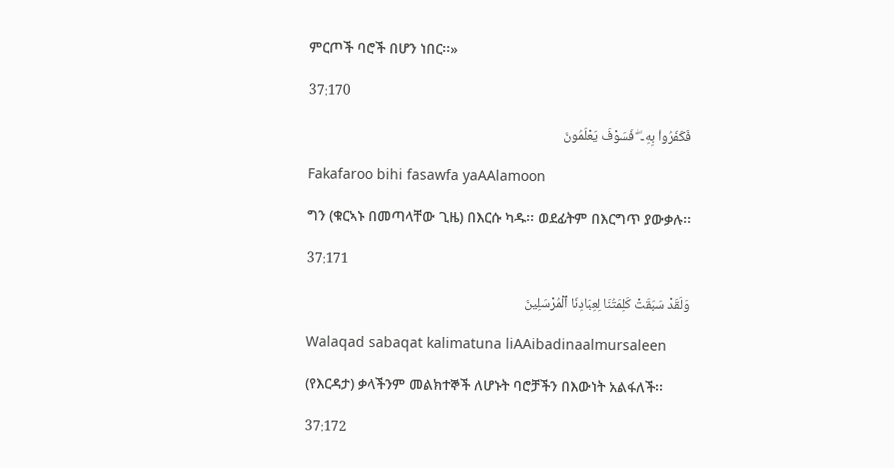ምርጦች ባሮች በሆን ነበር፡፡»

37:170

فَكَفَرُوا۟ بِهِۦ ۖ فَسَوْفَ يَعْلَمُونَ

Fakafaroo bihi fasawfa yaAAlamoon

ግን (ቁርኣኑ በመጣላቸው ጊዜ) በእርሱ ካዱ፡፡ ወደፊትም በእርግጥ ያውቃሉ፡፡

37:171

وَلَقَدْ سَبَقَتْ كَلِمَتُنَا لِعِبَادِنَا ٱلْمُرْسَلِينَ

Walaqad sabaqat kalimatuna liAAibadinaalmursaleen

(የእርዳታ) ቃላችንም መልክተኞች ለሆኑት ባሮቻችን በእውነት አልፋለች፡፡

37:172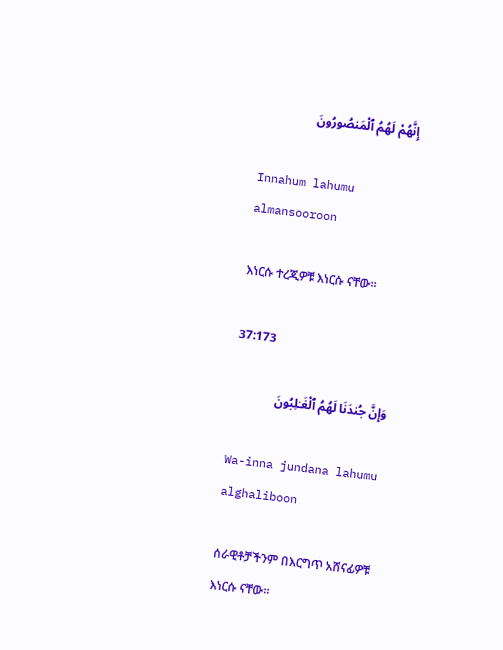إِنَّهُمْ لَهُمُ ٱلْمَنصُورُونَ

Innahum lahumu almansooroon

እነርሱ ተረጂዎቹ እነርሱ ናቸው፡፡

37:173

وَإِنَّ جُندَنَا لَهُمُ ٱلْغَـٰلِبُونَ

Wa-inna jundana lahumu alghaliboon

ሰራዊቶቻችንም በእርግጥ አሸናፊዎቹ እነርሱ ናቸው፡፡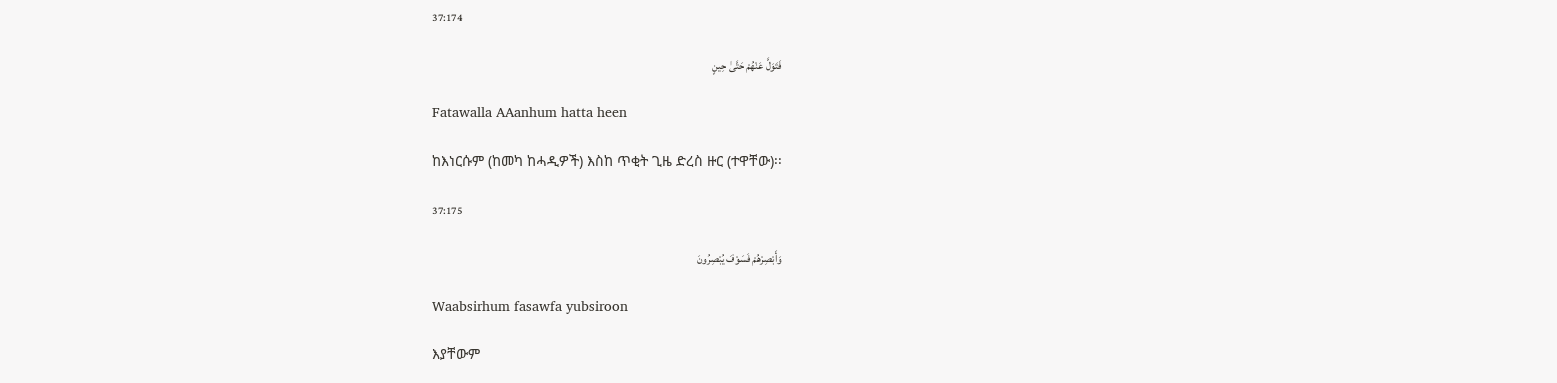37:174

فَتَوَلَّ عَنْهُمْ حَتَّىٰ حِينٍ

Fatawalla AAanhum hatta heen

ከእነርሱም (ከመካ ከሓዲዎች) እስከ ጥቂት ጊዜ ድረስ ዙር (ተዋቸው)፡፡

37:175

وَأَبْصِرْهُمْ فَسَوْفَ يُبْصِرُونَ

Waabsirhum fasawfa yubsiroon

እያቸውም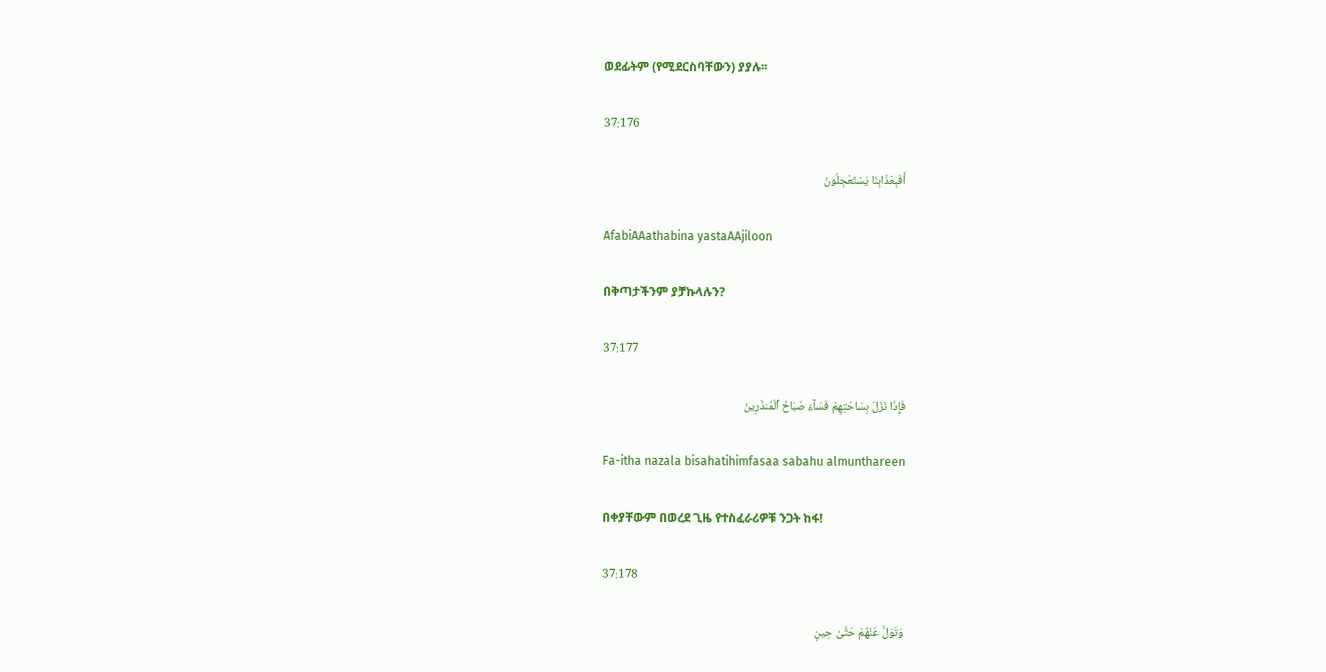ወደፊትም (የሚደርስባቸውን) ያያሉ፡፡

37:176

أَفَبِعَذَابِنَا يَسْتَعْجِلُونَ

AfabiAAathabina yastaAAjiloon

በቅጣታችንም ያቻኩላሉን?

37:177

فَإِذَا نَزَلَ بِسَاحَتِهِمْ فَسَآءَ صَبَاحُ ٱلْمُنذَرِينَ

Fa-itha nazala bisahatihimfasaa sabahu almunthareen

በቀያቸውም በወረደ ጊዜ የተስፈራሪዎቹ ንጋት ከፋ!

37:178

وَتَوَلَّ عَنْهُمْ حَتَّىٰ حِينٍ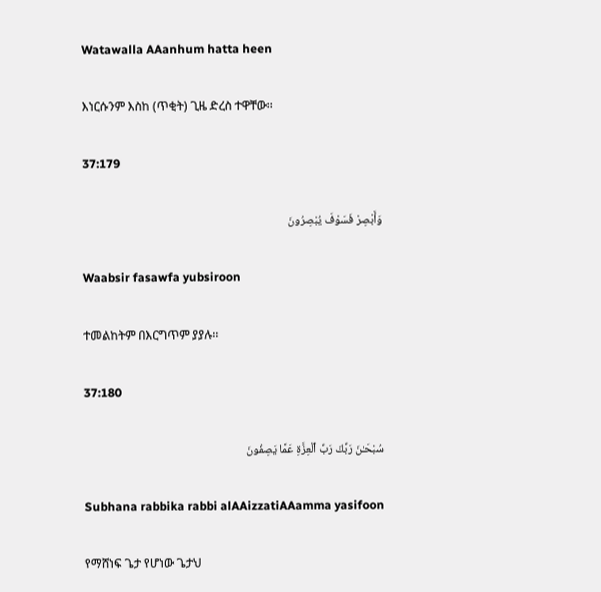Watawalla AAanhum hatta heen

እነርሱንም እስከ (ጥቂት) ጊዜ ድረስ ተዋቸው፡፡

37:179

وَأَبْصِرْ فَسَوْفَ يُبْصِرُونَ

Waabsir fasawfa yubsiroon

ተመልከትም በእርግጥም ያያሉ፡፡

37:180

سُبْحَـٰنَ رَبِّكَ رَبِّ ٱلْعِزَّةِ عَمَّا يَصِفُونَ

Subhana rabbika rabbi alAAizzatiAAamma yasifoon

የማሸነፍ ጌታ የሆነው ጌታህ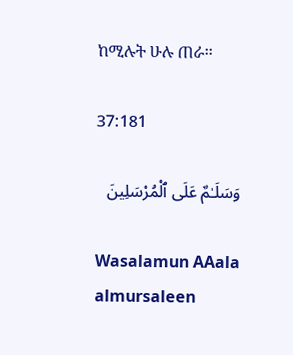ከሚሉት ሁሉ ጠራ፡፡

37:181

وَسَلَـٰمٌ عَلَى ٱلْمُرْسَلِينَ

Wasalamun AAala almursaleen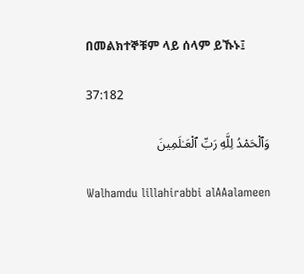በመልክተኞቹም ላይ ሰላም ይኹኑ፤

37:182

وَٱلْحَمْدُ لِلَّهِ رَبِّ ٱلْعَـٰلَمِينَ

Walhamdu lillahirabbi alAAalameen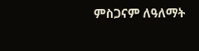ምስጋናም ለዓለማት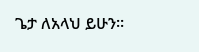ጌታ ለአላህ ይሁን፡፡